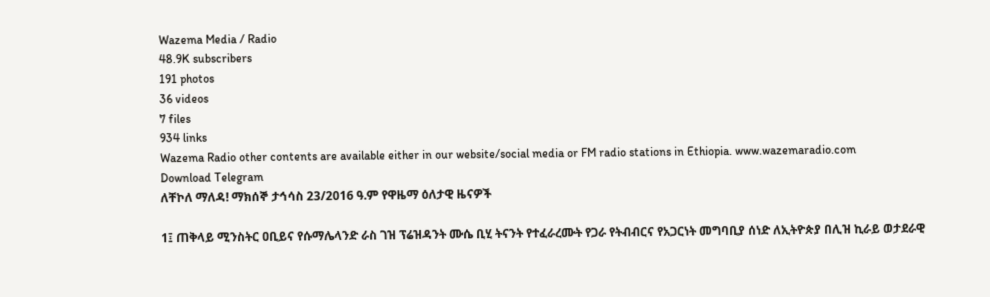Wazema Media / Radio
48.9K subscribers
191 photos
36 videos
7 files
934 links
Wazema Radio other contents are available either in our website/social media or FM radio stations in Ethiopia. www.wazemaradio.com
Download Telegram
ለቸኮለ ማለዳ! ማክሰኞ ታኅሳስ 23/2016 ዓ.ም የዋዜማ ዕለታዊ ዜናዎች

1፤ ጠቅላይ ሚንስትር ዐቢይና የሱማሌላንድ ራስ ገዝ ፕሬዝዳንት ሙሴ ቢሂ ትናንት የተፈራረሙት የጋራ የትብብርና የአጋርነት መግባቢያ ሰነድ ለኢትዮጵያ በሊዝ ኪራይ ወታደራዊ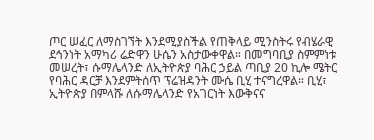ጦር ሠፈር ለማስገኘት እንደሚያስችል የጠቅላይ ሚንስትሩ የብሄራዊ ደኅንነት አማካሪ ሬድዋን ሁሴን አስታውቀዋል። በመግባቢያ ስምምነቱ መሠረት፣ ሱማሌላንድ ለኢትዮጵያ ባሕር ኃይል ጣቢያ 20 ኪሎ ሜትር የባሕር ዳርቻ እንደምትሰጥ ፕሬዝዳንት ሙሴ ቢሂ ተናግረዋል። ቢሂ፣ ኢትዮጵያ በምላሹ ለሱማሌላንድ የአገርነት እውቅናና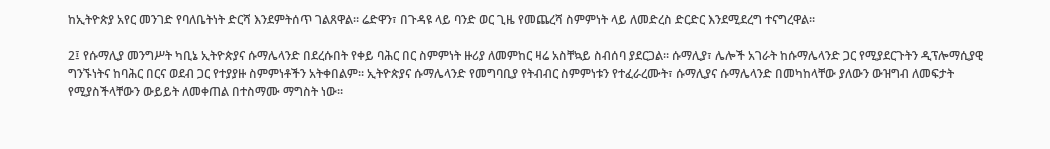ከኢትዮጵያ አየር መንገድ የባለቤትነት ድርሻ እንደምትሰጥ ገልጸዋል። ሬድዋን፣ በጉዳዩ ላይ ባንድ ወር ጊዜ የመጨረሻ ስምምነት ላይ ለመድረስ ድርድር እንደሚደረግ ተናግረዋል።

2፤ የሱማሊያ መንግሥት ካቢኔ ኢትዮጵያና ሱማሌላንድ በደረሱበት የቀይ ባሕር በር ስምምነት ዙሪያ ለመምከር ዛሬ አስቸኳይ ስብሰባ ያደርጋል። ሱማሊያ፣ ሌሎች አገራት ከሱማሌላንድ ጋር የሚያደርጉትን ዲፕሎማሲያዊ ግንኙነትና ከባሕር በርና ወደብ ጋር የተያያዙ ስምምነቶችን አትቀበልም። ኢትዮጵያና ሱማሌላንድ የመግባቢያ የትብብር ስምምነቱን የተፈራረሙት፣ ሱማሊያና ሱማሌላንድ በመካከላቸው ያለውን ውዝግብ ለመፍታት የሚያስችላቸውን ውይይት ለመቀጠል በተስማሙ ማግስት ነው።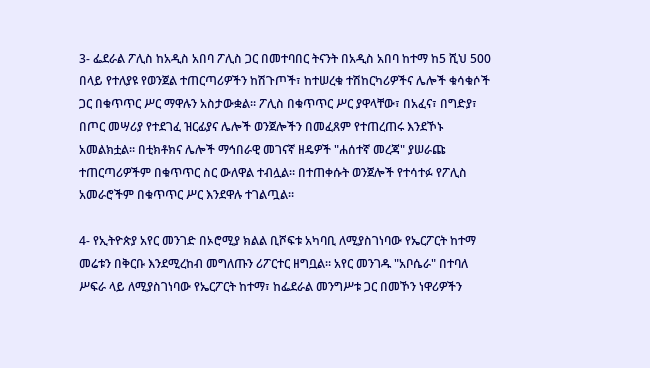3- ፌደራል ፖሊስ ከአዲስ አበባ ፖሊስ ጋር በመተባበር ትናንት በአዲስ አበባ ከተማ ከ5 ሺህ 500 በላይ የተለያዩ የወንጀል ተጠርጣሪዎችን ከሽጉጦች፣ ከተሠረቁ ተሽከርካሪዎችና ሌሎች ቁሳቁሶች ጋር በቁጥጥር ሥር ማዋሉን አስታውቋል። ፖሊስ በቁጥጥር ሥር ያዋላቸው፣ በአፈና፣ በግድያ፣ በጦር መሣሪያ የተደገፈ ዝርፊያና ሌሎች ወንጀሎችን በመፈጸም የተጠረጠሩ እንደኾኑ አመልክቷል። በቲክቶክና ሌሎች ማኅበራዊ መገናኛ ዘዴዎች "ሐሰተኛ መረጃ" ያሠራጩ ተጠርጣሪዎችም በቁጥጥር ስር ውለዋል ተብሏል። በተጠቀሱት ወንጀሎች የተሳተፉ የፖሊስ አመራሮችም በቁጥጥር ሥር እንደዋሉ ተገልጧል።

4- የኢትዮጵያ አየር መንገድ በኦሮሚያ ክልል ቢሾፍቱ አካባቢ ለሚያስገነባው የኤርፖርት ከተማ መሬቱን በቅርቡ እንደሚረከብ መግለጡን ሪፖርተር ዘግቧል። አየር መንገዱ "አቦሴራ" በተባለ ሥፍራ ላይ ለሚያስገነባው የኤርፖርት ከተማ፣ ከፌደራል መንግሥቱ ጋር በመኾን ነዋሪዎችን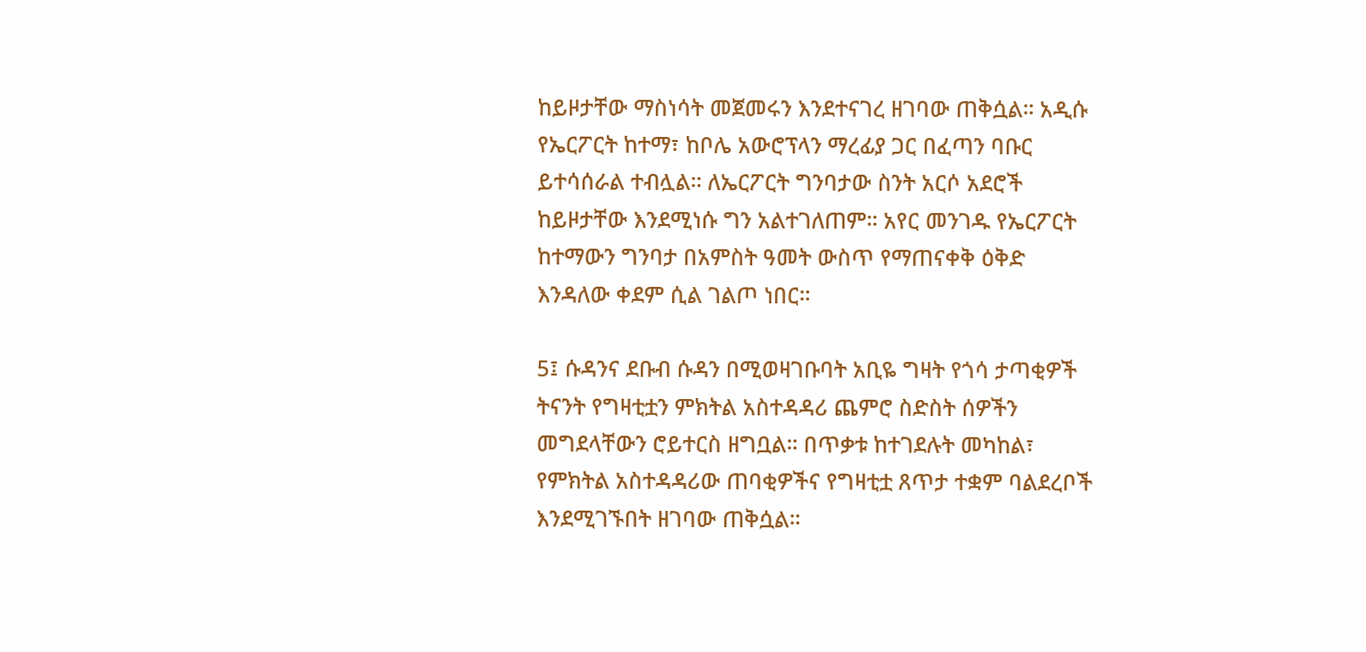ከይዞታቸው ማስነሳት መጀመሩን እንደተናገረ ዘገባው ጠቅሷል። አዲሱ የኤርፖርት ከተማ፣ ከቦሌ አውሮፕላን ማረፊያ ጋር በፈጣን ባቡር ይተሳሰራል ተብሏል። ለኤርፖርት ግንባታው ስንት አርሶ አደሮች ከይዞታቸው እንደሚነሱ ግን አልተገለጠም። አየር መንገዱ የኤርፖርት ከተማውን ግንባታ በአምስት ዓመት ውስጥ የማጠናቀቅ ዕቅድ እንዳለው ቀደም ሲል ገልጦ ነበር።

5፤ ሱዳንና ደቡብ ሱዳን በሚወዛገቡባት አቢዬ ግዛት የጎሳ ታጣቂዎች ትናንት የግዛቲቷን ምክትል አስተዳዳሪ ጨምሮ ስድስት ሰዎችን መግደላቸውን ሮይተርስ ዘግቧል። በጥቃቱ ከተገደሉት መካከል፣ የምክትል አስተዳዳሪው ጠባቂዎችና የግዛቲቷ ጸጥታ ተቋም ባልደረቦች እንደሚገኙበት ዘገባው ጠቅሷል።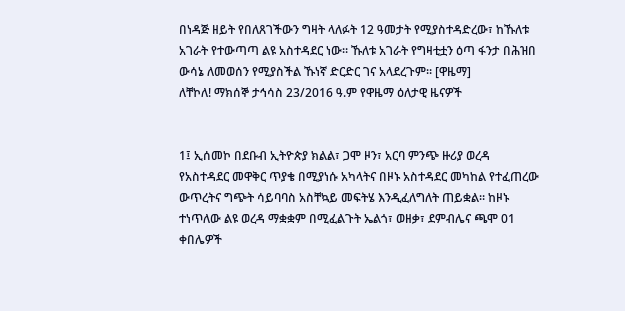በነዳጅ ዘይት የበለጸገችውን ግዛት ላለፉት 12 ዓመታት የሚያስተዳድረው፣ ከኹለቱ አገራት የተውጣጣ ልዩ አስተዳደር ነው። ኹለቱ አገራት የግዛቲቷን ዕጣ ፋንታ በሕዝበ ውሳኔ ለመወሰን የሚያስችል ኹነኛ ድርድር ገና አላደረጉም። [ዋዜማ]
ለቸኮለ! ማክሰኞ ታኅሳስ 23/2016 ዓ.ም የዋዜማ ዕለታዊ ዜናዎች


1፤ ኢሰመኮ በደቡብ ኢትዮጵያ ክልል፣ ጋሞ ዞን፣ አርባ ምንጭ ዙሪያ ወረዳ የአስተዳደር መዋቅር ጥያቄ በሚያነሱ አካላትና በዞኑ አስተዳደር መካከል የተፈጠረው ውጥረትና ግጭት ሳይባባስ አስቸኳይ መፍትሄ እንዲፈለግለት ጠይቋል። ከዞኑ ተነጥለው ልዩ ወረዳ ማቋቋም በሚፈልጉት ኤልጎ፣ ወዘቃ፣ ደምብሌና ጫሞ 01 ቀበሌዎች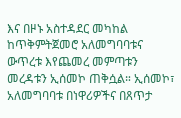እና በዞኑ አስተዳደር መካከል ከጥቅምትጀመሮ አለመግባባቱና ውጥረቱ እየጨመረ መምጣቱን መረዳቱን ኢሰመኮ ጠቅሷል። ኢሰመኮ፣ አለመግባባቱ በነዋሪዎችና በጸጥታ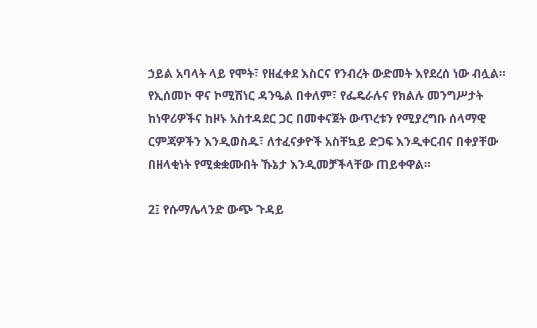ኃይል አባላት ላይ የሞት፣ የዘፈቀደ እስርና የንብረት ውድመት እየደረሰ ነው ብሏል። የኢሰመኮ ዋና ኮሚሽነር ዳንዔል በቀለም፣ የፌዴራሉና የክልሉ መንግሥታት ከነዋሪዎችና ከዞኑ አስተዳደር ጋር በመቀናጀት ውጥረቱን የሚያረግቡ ሰላማዊ ርምጃዎችን እንዲወስዱ፣ ለተፈናቃዮች አስቸኳይ ድጋፍ እንዲቀርብና በቀያቸው በዘላቂነት የሚቋቋሙበት ኹኔታ እንዲመቻችላቸው ጠይቀዋል።

2፤ የሱማሌላንድ ውጭ ጉዳይ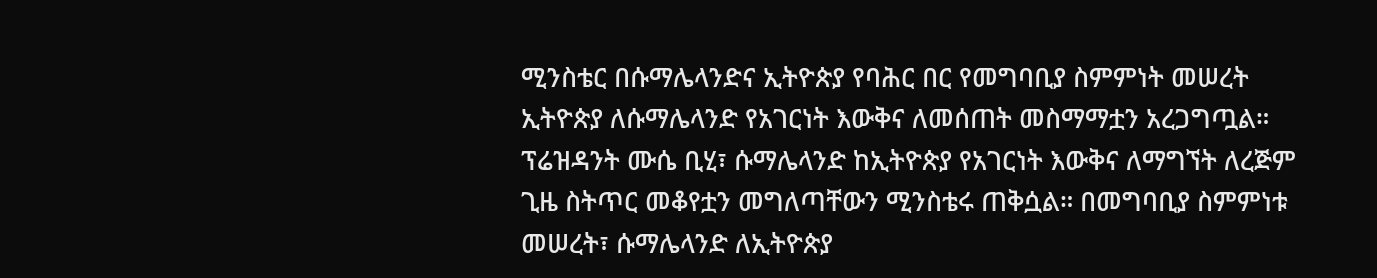ሚንስቴር በሱማሌላንድና ኢትዮጵያ የባሕር በር የመግባቢያ ስምምነት መሠረት ኢትዮጵያ ለሱማሌላንድ የአገርነት እውቅና ለመሰጠት መስማማቷን አረጋግጧል። ፕሬዝዳንት ሙሴ ቢሂ፣ ሱማሌላንድ ከኢትዮጵያ የአገርነት እውቅና ለማግኘት ለረጅም ጊዜ ስትጥር መቆየቷን መግለጣቸውን ሚንስቴሩ ጠቅሷል። በመግባቢያ ስምምነቱ መሠረት፣ ሱማሌላንድ ለኢትዮጵያ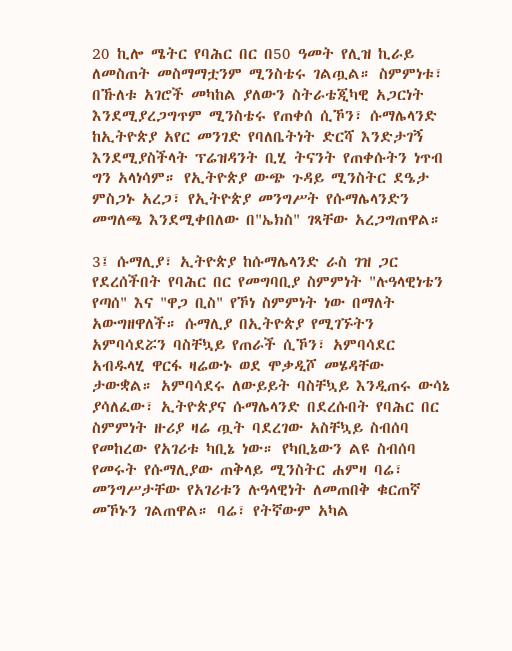20 ኪሎ ሜትር የባሕር በር በ50 ዓመት የሊዝ ኪራይ ለመስጠት መስማማቷንም ሚንስቴሩ ገልጧል። ስምምነቱ፣ በኹለቱ አገሮች መካከል ያለውን ስትራቴጂካዊ አጋርነት እንደሚያረጋግጥም ሚንስቴሩ የጠቀሰ ሲኾን፣ ሱማሌላንድ ከኢትዮጵያ አየር መንገድ የባለቤትነት ድርሻ እንድታገኝ እንደሚያስችላት ፕሬዝዳንት ቢሂ ትናንት የጠቀሱትን ነጥብ ግን አላነሳም። የኢትዮጵያ ውጭ ጉዳይ ሚንስትር ደዔታ ምስጋኑ አረጋ፣ የኢትዮጵያ መንግሥት የሱማሌላንድን መግለጫ እንደሚቀበለው በ"ኤክስ" ገጻቸው አረጋግጠዋል።

3፤ ሱማሊያ፣ ኢትዮጵያ ከሱማሌላንድ ራስ ገዝ ጋር የደረሰችበት የባሕር በር የመግባቢያ ስምምነት "ሉዓላዊነቴን የጣሰ" እና "ዋጋ ቢስ" የኾነ ስምምነት ነው በማለት አውግዘዋለች። ሱማሊያ በኢትዮጵያ የሚገኙትን አምባሳደሯን ባስቸኳይ የጠራች ሲኾን፣ አምባሳደር አብዱላሂ ዋርፋ ዛሬውኑ ወደ ሞቃዲሾ መሄዳቸው ታውቋል። አምባሳደሩ ለውይይት ባስቸኳይ እንዲጠሩ ውሳኔ ያሳለፈው፣ ኢትዮጵያና ሱማሌላንድ በደረሱበት የባሕር በር ስምምነት ዙሪያ ዛሬ ጧት ባደረገው አስቸኳይ ስብሰባ የመከረው የአገሪቱ ካቢኔ ነው። የካቢኔውን ልዩ ስብሰባ የመሩት የሱማሊያው ጠቅላይ ሚንስትር ሐምዛ ባሬ፣ መንግሥታቸው የአገሪቱን ሉዓላዊነት ለመጠበቅ ቁርጠኛ መኾኑን ገልጠዋል። ባሬ፣ የትኛውም አካል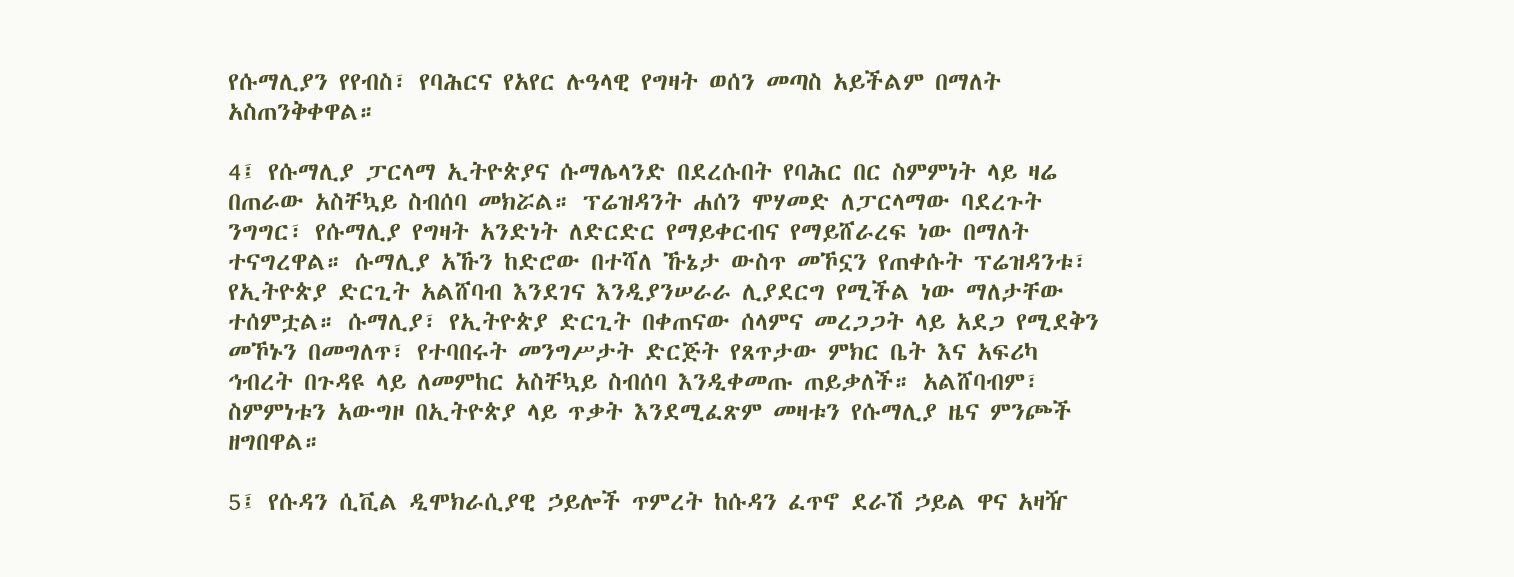የሱማሊያን የየብስ፣ የባሕርና የአየር ሉዓላዊ የግዛት ወሰን መጣስ አይችልም በማለት አስጠንቅቀዋል።

4፤ የሱማሊያ ፓርላማ ኢትዮጵያና ሱማሌላንድ በደረሱበት የባሕር በር ስምምነት ላይ ዛሬ በጠራው አስቸኳይ ስብሰባ መክሯል። ፕሬዝዳንት ሐሰን ሞሃመድ ለፓርላማው ባደረጉት ንግግር፣ የሱማሊያ የግዛት አንድነት ለድርድር የማይቀርብና የማይሸራረፍ ነው በማለት ተናግረዋል። ሱማሊያ አኹን ከድሮው በተሻለ ኹኔታ ውስጥ መኾኗን የጠቀሱት ፕሬዝዳንቱ፣ የኢትዮጵያ ድርጊት አልሸባብ እንደገና እንዲያንሠራራ ሊያደርግ የሚችል ነው ማለታቸው ተሰምቷል። ሱማሊያ፣ የኢትዮጵያ ድርጊት በቀጠናው ሰላምና መረጋጋት ላይ አደጋ የሚደቅን መኾኑን በመግለጥ፣ የተባበሩት መንግሥታት ድርጅት የጸጥታው ምክር ቤት እና አፍሪካ ኅብረት በጉዳዩ ላይ ለመምከር አስቸኳይ ስብሰባ እንዲቀመጡ ጠይቃለች። አልሸባብም፣ ስምምነቱን አውግዞ በኢትዮጵያ ላይ ጥቃት እንደሚፈጽም መዛቱን የሱማሊያ ዜና ምንጮች ዘግበዋል።

5፤ የሱዳን ሲቪል ዲሞክራሲያዊ ኃይሎች ጥምረት ከሱዳን ፈጥኖ ደራሽ ኃይል ዋና አዛዥ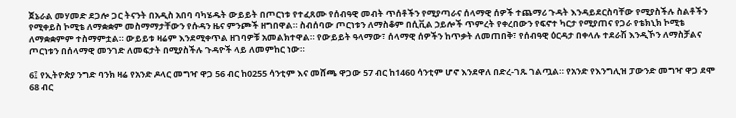ጀኔራል መሃመድ ደጋሎ ጋር ትናንት በአዲስ አበባ ባካሄዱት ውይይት በጦርነቱ የተፈጸሙ የሰብዓዊ መብት ጥሰቶችን የሚያጣራና ሰላማዊ ሰዎች ተጨማሪ ጉዳት እንዳይደርስባቸው የሚያስችሉ ስልቶችን የሚቀይስ ኮሚቴ ለማቋቋም መስማማታቸውን የሱዳን ዜና ምንጮች ዘግበዋል። ስብሰባው ጦርነቱን ለማስቆም በሲቪል ኃይሎች ጥምረት የቀረበውን የፍኖተ ካርታ የሚያጠና የጋራ የቴክኒክ ኮሚቴ ለማቋቋምም ተስማምቷል። ውይይቱ ዛሬም እንደሚቀጥል ዘገባዎቹ አመልክተዋል። የውይይት ዓላማው፣ ሰላማዊ ሰዎችን ከጥቃት ለመጠበቅ፣ የሰብዓዊ ዕርዳታ በቀላሉ ተደራሽ እንዲኾን ለማስቻልና ጦርነቱን በሰላማዊ መንገድ ለመፍታት በሚያስችሉ ጉዳዮች ላይ ለመምከር ነው።

6፤ የኢትዮጵያ ንግድ ባንክ ዛሬ የአንድ ዶላር መግዣ ዋጋ 56 ብር ከ0255 ሳንቲም እና መሸጫ ዋጋው 57 ብር ከ1460 ሳንቲም ሆኖ እንደዋለ በድረ-ገጹ ገልጧል። የአንድ የእንግሊዝ ፓውንድ መግዣ ዋጋ ደሞ 68 ብር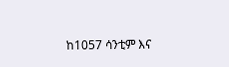ከ1057 ሳንቲም እና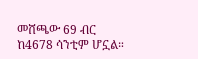መሸጫው 69 ብር ከ4678 ሳንቲም ሆኗል።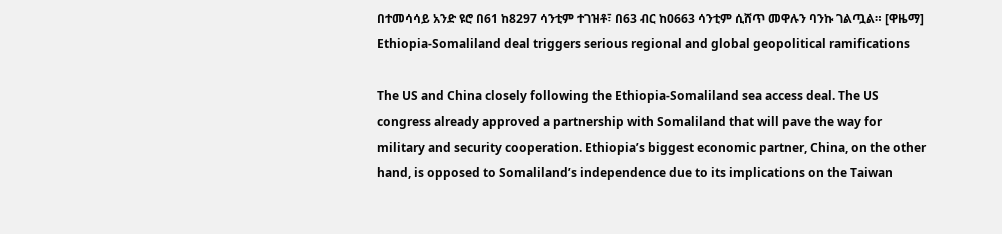በተመሳሳይ አንድ ዩሮ በ61 ከ8297 ሳንቲም ተገዝቶ፣ በ63 ብር ከ0663 ሳንቲም ሲሸጥ መዋሉን ባንኩ ገልጧል። [ዋዜማ]
Ethiopia-Somaliland deal triggers serious regional and global geopolitical ramifications

The US and China closely following the Ethiopia-Somaliland sea access deal. The US congress already approved a partnership with Somaliland that will pave the way for military and security cooperation. Ethiopia’s biggest economic partner, China, on the other hand, is opposed to Somaliland’s independence due to its implications on the Taiwan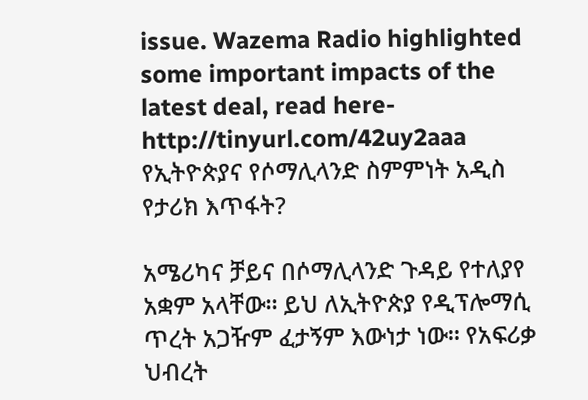issue. Wazema Radio highlighted some important impacts of the latest deal, read here- http://tinyurl.com/42uy2aaa
የኢትዮጵያና የሶማሊላንድ ስምምነት አዲስ የታሪክ እጥፋት?

አሜሪካና ቻይና በሶማሊላንድ ጉዳይ የተለያየ አቋም አላቸው። ይህ ለኢትዮጵያ የዲፕሎማሲ ጥረት አጋዥም ፈታኝም እውነታ ነው። የአፍሪቃ ህብረት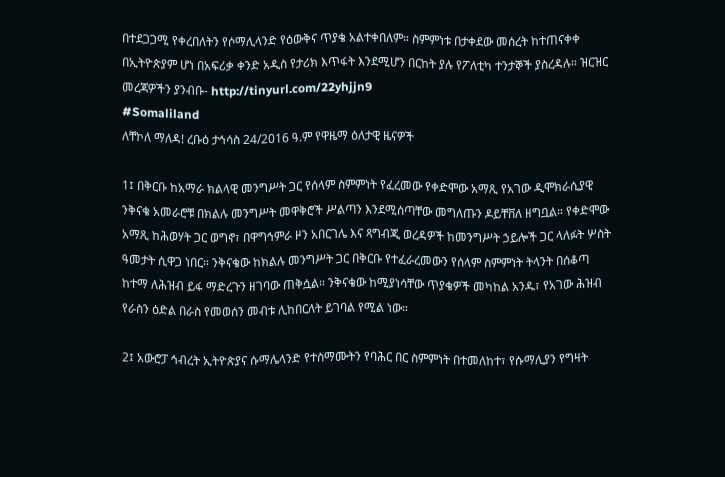በተደጋጋሚ የቀረበለትን የሶማሊላንድ የዕውቅና ጥያቄ አልተቀበለም። ስምምነቱ በታቀደው መሰረት ከተጠናቀቀ በኢትዮጵያም ሆነ በአፍሪቃ ቀንድ አዲስ የታሪክ እጥፋት እንደሚሆን በርከት ያሉ የፖለቲካ ተንታኞች ያስረዳሉ። ዝርዝር መረጃዎችን ያንብቡ- http://tinyurl.com/22yhjjn9
#Somaliland
ለቸኮለ ማለዳ! ረቡዕ ታኅሳስ 24/2016 ዓ.ም የዋዜማ ዕለታዊ ዜናዎች

1፤ በቅርቡ ከአማራ ክልላዊ መንግሥት ጋር የሰላም ስምምነት የፈረመው የቀድሞው አማጺ የአገው ዲሞክራሲያዊ ንቅናቄ አመራሮቹ በክልሉ መንግሥት መዋቅሮች ሥልጣን እንደሚሰጣቸው መግለጡን ዶይቸቨለ ዘግቧል። የቀድሞው አማጺ ከሕወሃት ጋር ወግኖ፣ በዋግኅምራ ዞን አበርገሌ እና ጻግብጂ ወረዳዎች ከመንግሥት ኃይሎች ጋር ላለፉት ሦስት ዓመታት ሲዋጋ ነበር። ንቅናቄው ከክልሉ መንግሥት ጋር በቅርቡ የተፈራረመውን የሰላም ስምምነት ትላንት በሰቆጣ ከተማ ለሕዝብ ይፋ ማድረጉን ዘገባው ጠቅሷል። ንቅናቄው ከሚያነሳቸው ጥያቄዎች መካከል አንዱ፣ የአገው ሕዝብ የራስን ዕድል በራስ የመወሰን መብቱ ሊከበርለት ይገባል የሚል ነው።

2፤ አውሮፓ ኅብረት ኢትዮጵያና ሱማሌላንድ የተስማሙትን የባሕር በር ስምምነት በተመለከተ፣ የሱማሊያን የግዛት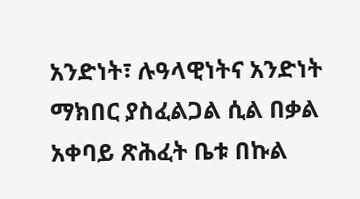አንድነት፣ ሉዓላዊነትና አንድነት ማክበር ያስፈልጋል ሲል በቃል አቀባይ ጽሕፈት ቤቱ በኩል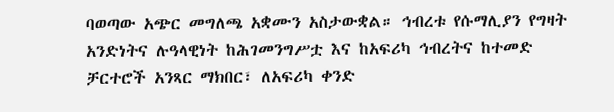ባወጣው አጭር መግለጫ አቋሙን አስታውቋል። ኅብረቱ የሱማሊያን የግዛት አንድነትና ሉዓላዊነት ከሕገመንግሥቷ እና ከአፍሪካ ኅብረትና ከተመድ ቻርተሮች አንጻር ማክበር፣ ለአፍሪካ ቀንድ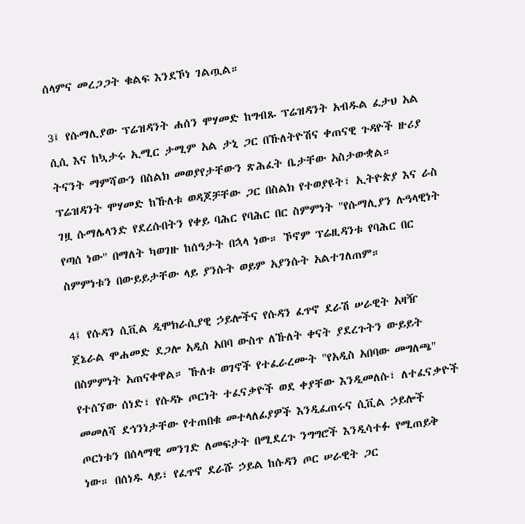ሰላምና መረጋጋት ቁልፍ እንደኾነ ገልጧል።

3፤ የሱማሊያው ፕሬዝዳንት ሐሰን ሞሃመድ ከግብጹ ፕሬዝዳንት አብዱል ፈታህ አል ሲሲ እና ከኳታሩ ኢሚር ታሚም አል ታኒ ጋር በኹለትዮሽና ቀጠናዊ ጉዳዮች ዙሪያ ትናንት ማምሻውን በስልክ መወያየታቸውን ጽሕፈት ቤታቸው አስታውቋል። ፕሬዝዳንት ሞሃመድ ከኹለቱ ወዳጆቻቸው ጋር በስልክ የተወያዩት፣ ኢትዮጵያ እና ራስ ገዟ ሱማሌላንድ የደረሱበትን የቀይ ባሕር የባሕር በር ስምምነት "የሱማሊያን ሉዓላዊነት የጣሰ ነው" በማለት ካወገዙ ከሰዓታት በኋላ ነው። ኾኖም ፕሬዚዳንቱ የባሕር በር ስምምነቱን በውይይታቸው ላይ ያንሱት ወይም አያንሱት አልተገለጠም።

4፤ የሱዳን ሲቪል ዲሞክራሲያዊ ኃይሎችና የሱዳን ፈጥኖ ደራሽ ሠራዊት አዛዥ ጀኔራል ሞሐመድ ደጋሎ አዲስ አበባ ውስጥ ለኹለት ቀናት ያደረጉትን ውይይት በስምምነት አጠናቀዋል። ኹለቱ ወገኖች የተፈራረሙት "የአዲስ አበባው መግለጫ" የተሰኘው ሰነድ፣ የሱዳኑ ጦርነት ተፈናቃዮች ወደ ቀያቸው እንዲመለሱ፣ ለተፈናቃዮች መመለሻ ደኅንነታቸው የተጠበቁ መተላለፊያዎች እንዲፈጠሩና ሲቪል ኃይሎች ጦርነቱን በሰላማዊ መንገድ ለመፍታት በሚደረጉ ንግግሮች እንዲሳተፉ የሚጠይቅ ነው። በሰነዱ ላይ፣ የፈጥኖ ደራሹ ኃይል ከሱዳን ጦር ሠራዊት ጋር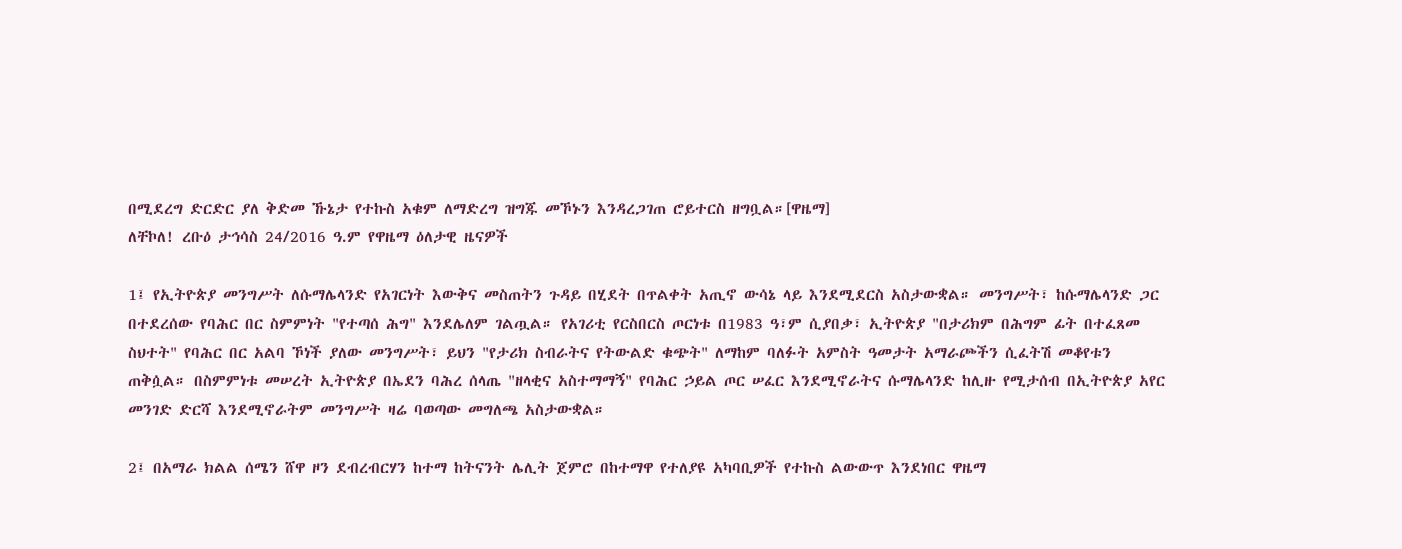በሚደረግ ድርድር ያለ ቅድመ ኹኔታ የተኩስ አቁም ለማድረግ ዝግጁ መኾኑን እንዳረጋገጠ ሮይተርስ ዘግቧል።[ዋዜማ]
ለቸኮለ! ረቡዕ ታኅሳስ 24/2016 ዓ.ም የዋዜማ ዕለታዊ ዜናዎች

1፤ የኢትዮጵያ መንግሥት ለሱማሌላንድ የአገርነት እውቅና መስጠትን ጉዳይ በሂደት በጥልቀት አጢኖ ውሳኔ ላይ እንደሚደርስ አስታውቋል። መንግሥት፣ ከሱማሌላንድ ጋር በተደረሰው የባሕር በር ስምምነት "የተጣሰ ሕግ" እንደሌለም ገልጧል። የአገሪቲ የርስበርስ ጦርነቱ በ1983 ዓ፣ም ሲያበቃ፣ ኢትዮጵያ "በታሪክም በሕግም ፊት በተፈጸመ ስህተት" የባሕር በር አልባ ኾነች ያለው መንግሥት፣ ይህን "የታሪክ ስብራትና የትውልድ ቁጭት" ለማከም ባለፉት አምስት ዓመታት አማራጮችን ሲፈትሽ መቆየቱን ጠቅሷል። በስምምነቱ መሠረት ኢትዮጵያ በኤደን ባሕረ ሰላጤ "ዘላቂና አስተማማኝ" የባሕር ኃይል ጦር ሠፈር እንደሚኖራትና ሱማሌላንድ ከሊዙ የሚታሰብ በኢትዮጵያ አየር መንገድ ድርሻ እንደሚኖራትም መንግሥት ዛሬ ባወጣው መግለጫ አስታውቋል።

2፤ በአማራ ክልል ሰሜን ሸዋ ዞን ደብረብርሃን ከተማ ከትናንት ሌሊት ጀምሮ በከተማዋ የተለያዩ አካባቢዎች የተኩስ ልውውጥ እንደነበር ዋዜማ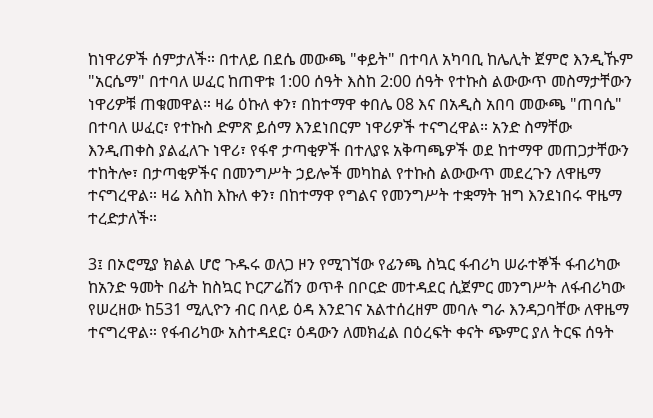ከነዋሪዎች ሰምታለች። በተለይ በደሴ መውጫ "ቀይት" በተባለ አካባቢ ከሌሊት ጀምሮ እንዲኹም "አርሴማ" በተባለ ሠፈር ከጠዋቱ 1:00 ሰዓት እስከ 2:00 ሰዓት የተኩስ ልውውጥ መስማታቸውን ነዋሪዎቹ ጠቁመዋል። ዛሬ ዕኩለ ቀን፣ በከተማዋ ቀበሌ 08 እና በአዲስ አበባ መውጫ "ጠባሴ" በተባለ ሠፈር፣ የተኩስ ድምጽ ይሰማ እንደነበርም ነዋሪዎች ተናግረዋል። አንድ ስማቸው እንዲጠቀስ ያልፈለጉ ነዋሪ፣ የፋኖ ታጣቂዎች በተለያዩ አቅጣጫዎች ወደ ከተማዋ መጠጋታቸውን ተከትሎ፣ በታጣቂዎችና በመንግሥት ኃይሎች መካከል የተኩስ ልውውጥ መደረጉን ለዋዜማ ተናግረዋል። ዛሬ እስከ እኩለ ቀን፣ በከተማዋ የግልና የመንግሥት ተቋማት ዝግ እንደነበሩ ዋዜማ ተረድታለች።

3፤ በኦሮሚያ ክልል ሆሮ ጉዱሩ ወለጋ ዞን የሚገኘው የፊንጫ ስኳር ፋብሪካ ሠራተኞች ፋብሪካው ከአንድ ዓመት በፊት ከስኳር ኮርፖሬሽን ወጥቶ በቦርድ መተዳደር ሲጀምር መንግሥት ለፋብሪካው የሠረዘው ከ531 ሚሊዮን ብር በላይ ዕዳ እንደገና አልተሰረዘም መባሉ ግራ እንዳጋባቸው ለዋዜማ ተናግረዋል። የፋብሪካው አስተዳደር፣ ዕዳውን ለመክፈል በዕረፍት ቀናት ጭምር ያለ ትርፍ ሰዓት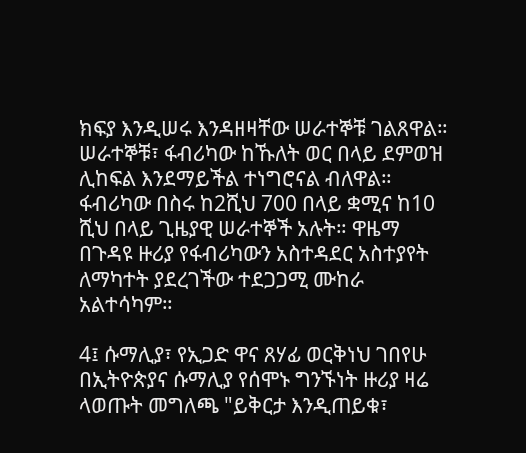ክፍያ እንዲሠሩ እንዳዘዛቸው ሠራተኞቹ ገልጸዋል። ሠራተኞቹ፣ ፋብሪካው ከኹለት ወር በላይ ደምወዝ ሊከፍል እንደማይችል ተነግሮናል ብለዋል። ፋብሪካው በስሩ ከ2ሺህ 700 በላይ ቋሚና ከ10 ሺህ በላይ ጊዜያዊ ሠራተኞች አሉት። ዋዜማ በጉዳዩ ዙሪያ የፋብሪካውን አስተዳደር አስተያየት ለማካተት ያደረገችው ተደጋጋሚ ሙከራ አልተሳካም።

4፤ ሱማሊያ፣ የኢጋድ ዋና ጸሃፊ ወርቅነህ ገበየሁ በኢትዮጵያና ሱማሊያ የሰሞኑ ግንኙነት ዙሪያ ዛሬ ላወጡት መግለጫ "ይቅርታ እንዲጠይቁ፣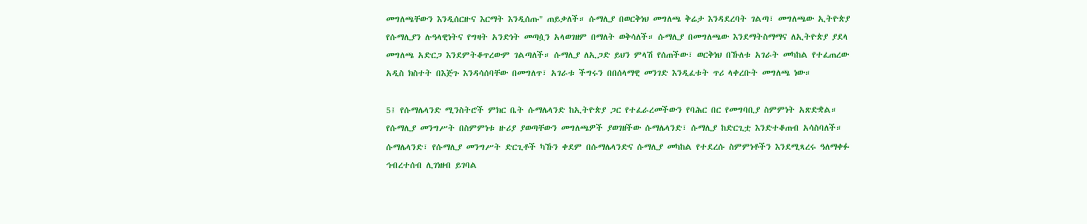መግለጫቸውን እንዲሰርዙና እርማት እንዲሰጡ" ጠይቃለች። ሱማሊያ በወርቅነህ መግለጫ ቅሬታ እንዳደረባት ገልጣ፣ መግለጫው ኢትዮጵያ የሱማሊያን ሉዓላዊነትና የግዛት አንድነት መጣሷን አላወገዘም በማለት ወቅሳለች። ሱማሊያ በመግለጫው እንደማትስማማና ለኢትዮጵያ ያደላ መግለጫ አድርጋ እንደምትቆጥረውም ገልጣለች። ሱማሊያ ለኢጋድ ይህን ምላሽ የሰጠችው፣ ወርቅነህ በኹለቱ አገራት መካከል የተፈጠረው አዲስ ክስተት በእጅጉ እንዳሳሰባቸው በመግለጥ፣ አገራቱ ችግሩን በበሰላማዊ መንገድ እንዲፈቱት ጥሪ ላቀረቡት መግለጫ ነው።

5፤ የሱማሌላንድ ሚንስትሮች ምክር ቤት ሱማሌላንድ ከኢትዮጵያ ጋር የተፈራረመችውን የባሕር በር የመግባቢያ ስምምነት አጽድቋል። የሱማሊያ መንግሥት በስምምነቱ ዙሪያ ያወጣቸውን መግለጫዎች ያወገዘችው ሱማሌላንድ፣ ሱማሊያ ከድርጊቷ እንድተቆጠብ አሳስባለች። ሱማሌላንድ፣ የሱማሊያ መንግሥት ድርጊቶች ካኹን ቀደም በሱማሌላንድና ሱማሊያ መካከል የተደረሱ ስምምነቶችን እንደሚጻረሩ ዓለማቀፉ ኅብረተሰብ ሊገነዘብ ይገባል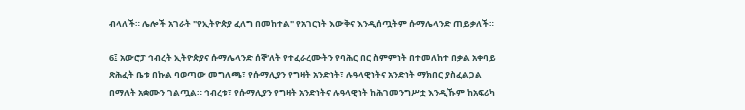ብላለች። ሌሎች አገራት "የኢትዮጵያ ፈለግ በመከተል" የአገርነት እውቅና እንዲሰጧትም ሱማሌላንድ ጠይቃለች።

6፤ አውሮፓ ኅብረት ኢትዮጵያና ሱማሌላንድ ሰኞ'ለት የተፈራረሙትን የባሕር በር ስምምነት በተመለከተ በቃል አቀባይ ጽሕፈት ቤቱ በኩል ባወጣው መግለጫ፣ የሱማሊያን የግዛት አንድነት፣ ሉዓላዊነትና አንድነት ማክበር ያስፈልጋል በማለት አቋሙን ገልጧል። ኅብረቱ፣ የሱማሊያን የግዛት አንድነትና ሉዓላዊነት ከሕገመንግሥቷ እንዲኹም ከአፍሪካ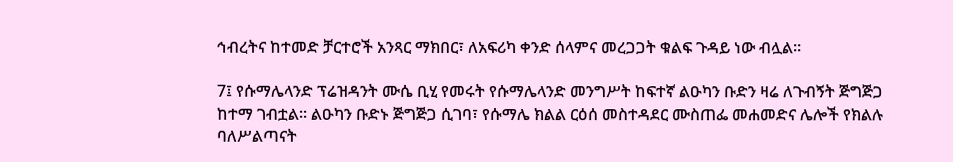ኅብረትና ከተመድ ቻርተሮች አንጻር ማክበር፣ ለአፍሪካ ቀንድ ሰላምና መረጋጋት ቁልፍ ጉዳይ ነው ብሏል።

7፤ የሱማሌላንድ ፕሬዝዳንት ሙሴ ቢሂ የመሩት የሱማሌላንድ መንግሥት ከፍተኛ ልዑካን ቡድን ዛሬ ለጉብኝት ጅግጅጋ ከተማ ገብቷል። ልዑካን ቡድኑ ጅግጅጋ ሲገባ፣ የሱማሌ ክልል ርዕሰ መስተዳደር ሙስጠፌ መሐመድና ሌሎች የክልሉ ባለሥልጣናት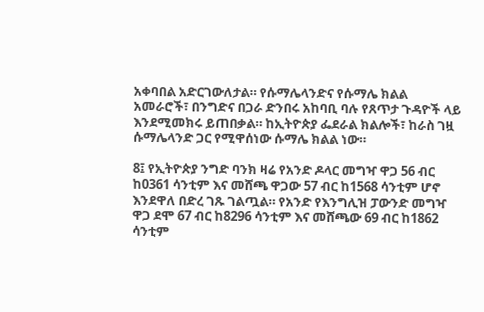አቀባበል አድርገውለታል። የሱማሌላንድና የሱማሌ ክልል አመራሮች፣ በንግድና በጋራ ድንበሩ አከባቢ ባሉ የጸጥታ ጉዳዮች ላይ እንደሚመክሩ ይጠበቃል። ከኢትዮጵያ ፌደራል ክልሎች፣ ከራስ ገዟ ሱማሌላንድ ጋር የሚዋሰነው ሱማሌ ክልል ነው።

8፤ የኢትዮጵያ ንግድ ባንክ ዛሬ የአንድ ዶላር መግዣ ዋጋ 56 ብር ከ0361 ሳንቲም እና መሸጫ ዋጋው 57 ብር ከ1568 ሳንቲም ሆኖ እንደዋለ በድረ ገጹ ገልጧል። የአንድ የእንግሊዝ ፓውንድ መግዣ ዋጋ ደሞ 67 ብር ከ8296 ሳንቲም እና መሸጫው 69 ብር ከ1862 ሳንቲም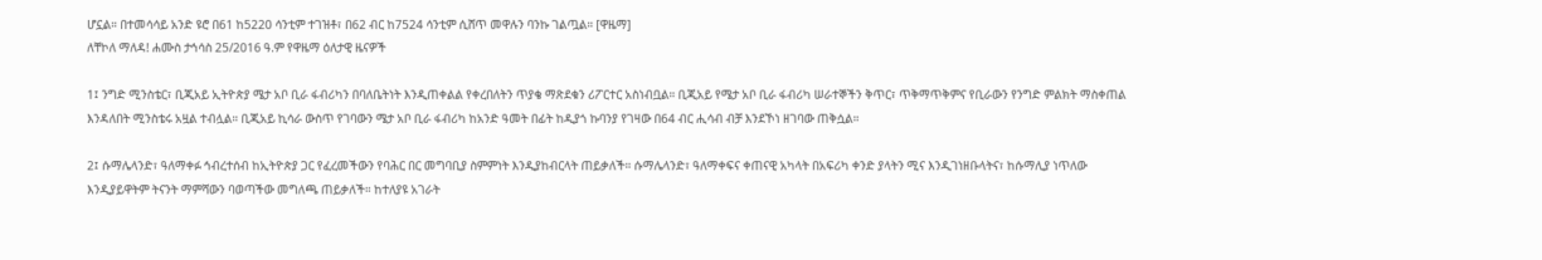ሆኗል። በተመሳሳይ አንድ ዩሮ በ61 ከ5220 ሳንቲም ተገዝቶ፣ በ62 ብር ከ7524 ሳንቲም ሲሸጥ መዋሉን ባንኩ ገልጧል። [ዋዜማ]
ለቸኮለ ማለዳ! ሐሙስ ታኅሳስ 25/2016 ዓ.ም የዋዜማ ዕለታዊ ዜናዎች

1፤ ንግድ ሚንስቴር፣ ቢጂአይ ኢትዮጵያ ሜታ አቦ ቢራ ፋብሪካን በባለቤትነት እንዲጠቀልል የቀረበለትን ጥያቄ ማጽደቁን ሪፖርተር አስነብቧል። ቢጂአይ የሜታ አቦ ቢራ ፋብሪካ ሠራተኞችን ቅጥር፣ ጥቅማጥቅምና የቢራውን የንግድ ምልክት ማስቀጠል እንዳለበት ሚንስቴሩ አዟል ተብሏል። ቢጂአይ ኪሳራ ውስጥ የገባውን ሜታ አቦ ቢራ ፋብሪካ ከአንድ ዓመት በፊት ከዲያጎ ኩባንያ የገዛው በ64 ብር ሒሳብ ብቻ እንደኾነ ዘገባው ጠቅሷል።

2፤ ሱማሌላንድ፣ ዓለማቀፉ ኅብረተሰብ ከኢትዮጵያ ጋር የፈረመችውን የባሕር በር መግባቢያ ስምምነት እንዲያከብርላት ጠይቃለች። ሱማሌላንድ፣ ዓለማቀፍና ቀጠናዊ አካላት በአፍሪካ ቀንድ ያላትን ሚና እንዲገነዘቡላትና፣ ከሱማሊያ ነጥለው እንዲያይዋትም ትናንት ማምሻውን ባወጣችው መግለጫ ጠይቃለች። ከተለያዩ አገራት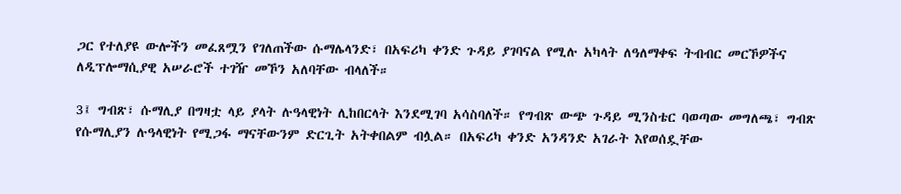ጋር የተለያዩ ውሎችን መፈጸሟን የገለጠችው ሱማሌላንድ፣ በአፍሪካ ቀንድ ጉዳይ ያገባናል የሚሉ አካላት ለዓለማቀፍ ትብብር መርኾዎችና ለዲፕሎማሲያዊ አሠራሮች ተገዥ መኾን አለባቸው ብላለች።

3፤ ግብጽ፣ ሱማሊያ በግዛቷ ላይ ያላት ሉዓላዊነት ሊከበርላት እንደሚገባ አሳስባለች። የግብጽ ውጭ ጉዳይ ሚንስቴር ባወጣው መግለጫ፣ ግብጽ የሱማሊያን ሉዓላዊነት የሚጋፋ ማናቸውንም ድርጊት አትቀበልም ብሏል። በአፍሪካ ቀንድ አንዳንድ አገራት እየወሰዷቸው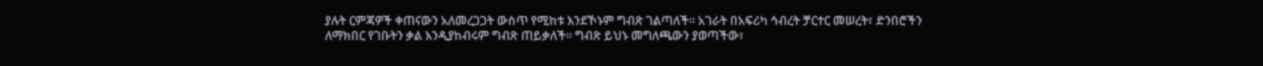ያሉት ርምጃዎች ቀጠናውን አለመረጋጋት ውስጥ የሚከቱ እንደኾኑም ግብጽ ገልጣለች። አገራት በአፍሪካ ኅብረት ቻርተር መሠረት፣ ድንበሮችን ለማክበር የገቡትን ቃል እንዲያከብሩም ግብጽ ጠይቃለች። ግብጽ ይህኑ መግለጫውን ያወጣችው፣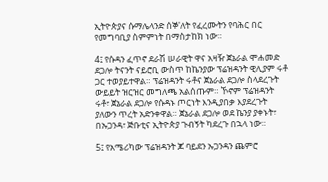ኢትዮጵያና ሱማሌላንድ ሰኞ'ለት የፈረሙትን የባሕር በር የመግባቢያ ስምምነት በማስታከክ ነው።

4፤ የሱዳን ፈጥኖ ደራሽ ሠራዊት ዋና አዛዥ ጀኔራል ሞሐመድ ደጋሎ ትናንት ናይሮቢ ውስጥ ከኬንያው ፕሬዝዳንት ዊሊያም ሩቶ ጋር ተወያይተዋል። ፕሬዝዳንት ሩቶና ጀኔራል ደጋሎ ስላደረጉት ውይይት ዝርዝር መግለጫ አልሰጡም። ኾኖም ፕሬዝዳንት ሩቶ፣ ጀኔራል ደጋሎ የሱዳኑ ጦርነት እንዲያበቃ እያደረጉት ያለውን ጥረት አድንቀዋል። ጀኔራል ደጋሎ ወደ ኬንያ ያቀኑት፣ በኡጋንዳ፣ ጅቡቲና ኢትዮጵያ ጉብኝት ካደረጉ በኋላ ነው።

5፤ የአሜሪካው ፕሬዝዳንት ጆ ባይደን ኡጋንዳን ጨምሮ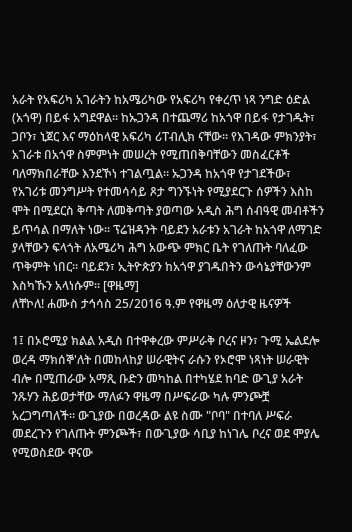አራት የአፍሪካ አገራትን ከአሜሪካው የአፍሪካ የቀረጥ ነጻ ንግድ ዕድል (አጎዋ) በይፋ አግደዋል። ከኡጋንዳ በተጨማሪ ከአጎዋ በይፋ የታገዱት፣ ጋቦን፣ ኒጀር እና ማዕከላዊ አፍሪካ ሪፐብሊክ ናቸው። የእገዳው ምክንያት፣ አገራቱ በአጎዋ ስምምነት መሠረት የሚጠበቅባቸውን መስፈርቶች ባለማክበራቸው እንደኾነ ተገልጧል። ኡጋንዳ ከአጎዋ የታገደችው፣ የአገሪቱ መንግሥት የተመሳሳይ ጾታ ግንኙነት የሚያደርጉ ሰዎችን እስከ ሞት በሚደርስ ቅጣት ለመቅጣት ያወጣው አዲስ ሕግ ሰብዓዊ መብቶችን ይጥሳል በማለት ነው። ፕሬዝዳንት ባይደን አራቱን አገራት ከአጎዋ ለማገድ ያላቸውን ፍላጎት ለአሜሪካ ሕግ አውጭ ምክር ቤት የገለጡት ባለፈው ጥቅምት ነበር። ባይደን፣ ኢትዮጵያን ከአጎዋ ያገዱበትን ውሳኔያቸውንም እስካኹን አላነሱም። [ዋዜማ]
ለቸኮለ! ሐሙስ ታኅሳስ 25/2016 ዓ.ም የዋዜማ ዕለታዊ ዜናዎች

1፤ በኦሮሚያ ክልል አዲስ በተዋቀረው ምሥራቅ ቦረና ዞን፣ ጉሚ ኤልደሎ ወረዳ ማክሰኞ'ለት በመከላከያ ሠራዊትና ራሱን የኦሮሞ ነጻነት ሠራዊት ብሎ በሚጠራው አማጺ ቡድን መካከል በተካሄደ ከባድ ውጊያ አራት ንጹሃን ሕይወታቸው ማለፉን ዋዜማ በሥፍራው ካሉ ምንጮቿ አረጋግጣለች። ውጊያው በወረዳው ልዩ ስሙ "ቦባ" በተባለ ሥፍራ መደረጉን የገለጡት ምንጮች፣ በውጊያው ሳቢያ ከነገሌ ቦረና ወደ ሞያሌ የሚወስደው ዋናው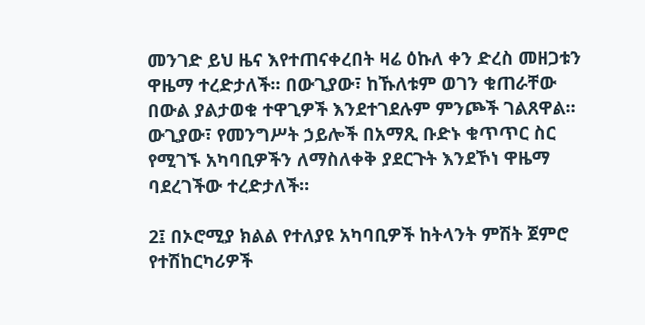መንገድ ይህ ዜና እየተጠናቀረበት ዛሬ ዕኩለ ቀን ድረስ መዘጋቱን ዋዜማ ተረድታለች። በውጊያው፣ ከኹለቱም ወገን ቁጠራቸው በውል ያልታወቁ ተዋጊዎች እንደተገደሉም ምንጮች ገልጸዋል። ውጊያው፣ የመንግሥት ኃይሎች በአማጺ ቡድኑ ቁጥጥር ስር የሚገኙ አካባቢዎችን ለማስለቀቅ ያደርጉት እንደኾነ ዋዜማ ባደረገችው ተረድታለች።

2፤ በኦሮሚያ ክልል የተለያዩ አካባቢዎች ከትላንት ምሽት ጀምሮ የተሽከርካሪዎች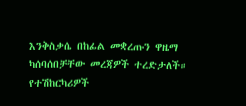እንቅስቃሴ በከፊል መቋረጡን ዋዜማ ካሰባሰበቻቸው መረጃዎች ተረድታለች። የተሽከርካሪዎች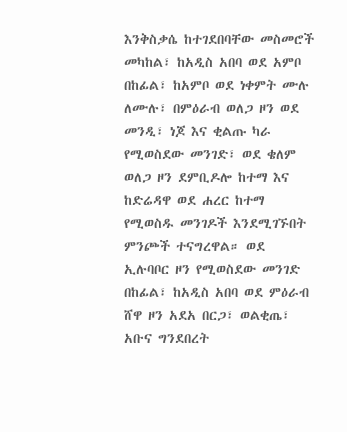እንቅስቃሴ ከተገደበባቸው መስመሮች መካከል፣ ከአዲስ አበባ ወደ አምቦ በከፊል፣ ከአምቦ ወደ ነቀምት ሙሉ ለሙሉ፣ በምዕራብ ወለጋ ዞን ወደ መንዲ፣ ነጆ እና ቂልጡ ካራ የሚወስደው መንገድ፣ ወደ ቄለም ወለጋ ዞን ደምቢዶሎ ከተማ እና ከድሬዳዋ ወደ ሐረር ከተማ የሚወስዱ መንገዶች እንደሚገኙበት ምንጮች ተናግረዋል። ወደ ኢሉባቦር ዞን የሚወስደው መንገድ በከፊል፣ ከአዲስ አበባ ወደ ምዕራብ ሸዋ ዞን አደአ በርጋ፣ ወልቂጤ፣ አቡና ግንደበረት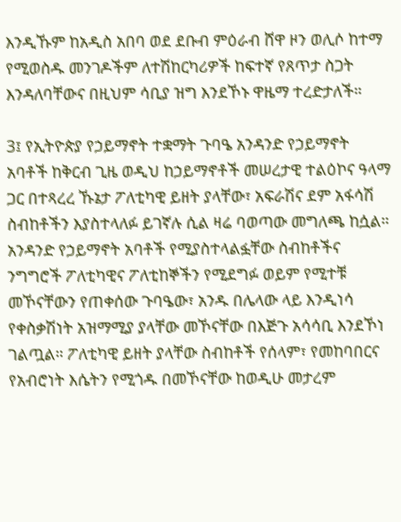እንዲኹም ከአዲስ አበባ ወደ ደቡብ ምዕራብ ሸዋ ዞን ወሊሶ ከተማ የሚወስዱ መንገዶችም ለተሽከርካሪዎች ከፍተኛ የጸጥታ ስጋት እንዳለባቸውና በዚህም ሳቢያ ዝግ እንደኾኑ ዋዜማ ተረድታለች።

3፤ የኢትዮጵያ የኃይማኖት ተቋማት ጉባዔ አንዳንድ የኃይማኖት አባቶች ከቅርብ ጊዜ ወዲህ ከኃይማኖቶች መሠረታዊ ተልዕኮና ዓላማ ጋር በተጻረረ ኹኔታ ፖለቲካዊ ይዘት ያላቸው፣ አፍራሽና ደም አፋሳሽ ስብከቶችን እያስተላለፉ ይገኛሉ ሲል ዛሬ ባወጣው መግለጫ ከሷል። አንዳንድ የኃይማኖት አባቶች የሚያስተላልፏቸው ስብከቶችና ንግግሮች ፖለቲካዊና ፖለቲከኞችን የሚደግፉ ወይም የሚተቹ መኾናቸውን የጠቀሰው ጉባዔው፣ አንዱ በሌላው ላይ እንዲነሳ የቀስቃሽነት አዝማሚያ ያላቸው መኾናቸው በእጅጉ አሳሳቢ እንደኾነ ገልጧል። ፖለቲካዊ ይዘት ያላቸው ስብከቶች የሰላም፣ የመከባበርና የአብሮነት እሴትን የሚጎዱ በመኾናቸው ከወዲሁ መታረም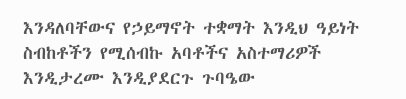እንዳለባቸውና የኃይማኖት ተቋማት እንዲህ ዓይነት ስብከቶችን የሚሰብኩ አባቶችና አስተማሪዎች እንዲታረሙ እንዲያደርጉ ጉባዔው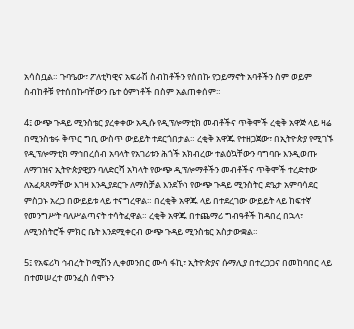አሳስቧል። ጉባዔው፣ ፖለቲካዊና አፍራሽ ስብከቶችን የሰበኩ የኃይማኖት አባቶችን ስም ወይም ስብከቶቹ የተሰበኩባቸውን ቤተ ዕምነቶች በስም አልጠቀሰም።

4፤ ውጭ ጉዳይ ሚንስቴር ያረቀቀው አዲሱ የዲፕሎማቲክ መብቶችና ጥቅሞች ረቂቅ አዋጅ ላይ ዛሬ በሚንስቴሩ ቅጥር ግቢ ውስጥ ውይይት ተደርጎበታል። ረቂቅ አዋጁ የተዘጋጀው፣ በኢትዮጵያ የሚገኙ የዲፕሎማቲክ ማኅበረሰብ አባላት የአገሪቱን ሕጎች አክብረው ተልዕኳቸውን ባግባቡ እንዲወጡ ለማገዝና ኢትዮጵያዊያን ባለድርሻ አካላት የውጭ ዲፕሎማቶችን መብቶችና ጥቅሞች ተረድተው ለአፈጻጸማቸው እገዛ እንዲያደርጉ ለማስቻል እንደኾነ የውጭ ጉዳይ ሚንስትር ደዔታ አምባሳደር ምስጋኑ አረጋ በውይይቱ ላይ ተናግረዋል። በረቂቅ አዋጁ ላይ በተደረገው ውይይት ላይ ከፍተኛ የመንግሥት ባለሥልጣናት ተሳትፈዋል። ረቂቅ አዋጁ በተጨማሪ ግብዓቶች ከዳበረ በኋላ፣ ለሚንስትሮች ምክር ቤት እንደሚቀርብ ውጭ ጉዳይ ሚንስቴር አስታውቋል።

5፤ የአፍሪካ ኅብረት ኮሚሽን ሊቀመንበር ሙሳ ፋኪ፣ ኢትዮጵያና ሱማሊያ በተረጋጋና በመከባበር ላይ በተመሠረተ መንፈስ ሰሞኑን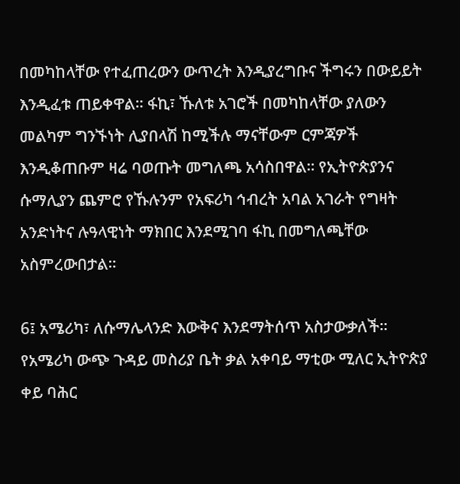በመካከላቸው የተፈጠረውን ውጥረት እንዲያረግቡና ችግሩን በውይይት እንዲፈቱ ጠይቀዋል። ፋኪ፣ ኹለቱ አገሮች በመካከላቸው ያለውን መልካም ግንኙነት ሊያበላሽ ከሚችሉ ማናቸውም ርምጃዎች እንዲቆጠቡም ዛሬ ባወጡት መግለጫ አሳስበዋል። የኢትዮጵያንና ሱማሊያን ጨምሮ የኹሉንም የአፍሪካ ኅብረት አባል አገራት የግዛት አንድነትና ሉዓላዊነት ማክበር እንደሚገባ ፋኪ በመግለጫቸው አስምረውበታል።

6፤ አሜሪካ፣ ለሱማሌላንድ እውቅና እንደማትሰጥ አስታውቃለች። የአሜሪካ ውጭ ጉዳይ መስሪያ ቤት ቃል አቀባይ ማቲው ሚለር ኢትዮጵያ ቀይ ባሕር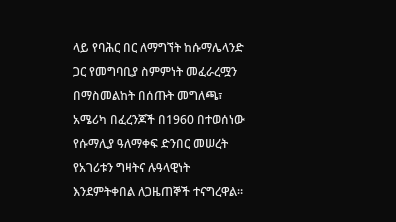ላይ የባሕር በር ለማግኘት ከሱማሌላንድ ጋር የመግባቢያ ስምምነት መፈራረሟን በማስመልከት በሰጡት መግለጫ፣ አሜሪካ በፈረንጆች በ1960 በተወሰነው የሱማሊያ ዓለማቀፍ ድንበር መሠረት የአገሪቱን ግዛትና ሉዓላዊነት እንደምትቀበል ለጋዜጠኞች ተናግረዋል።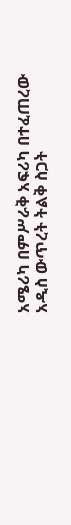አሜሪካ በምሥራቅ አፍሪካ በተፈጠረው አዲስ ውጥረት ትልቅ ስጋት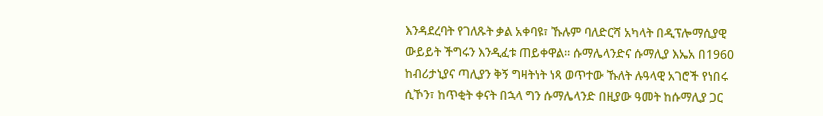እንዳደረባት የገለጹት ቃል አቀባዩ፣ ኹሉም ባለድርሻ አካላት በዲፕሎማሲያዊ ውይይት ችግሩን እንዲፈቱ ጠይቀዋል። ሱማሌላንድና ሱማሊያ እኤአ በ1960 ከብሪታኒያና ጣሊያን ቅኝ ግዛትነት ነጻ ወጥተው ኹለት ሉዓላዊ አገሮች የነበሩ ሲኾን፣ ከጥቂት ቀናት በኋላ ግን ሱማሌላንድ በዚያው ዓመት ከሱማሊያ ጋር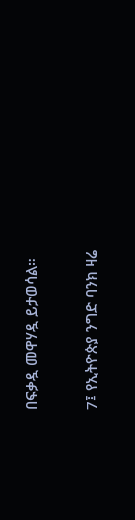በፍቃዷ መዋሃዷ ይታወሳል።

7፤ የኢትዮጵያ ንግድ ባንክ ዛሬ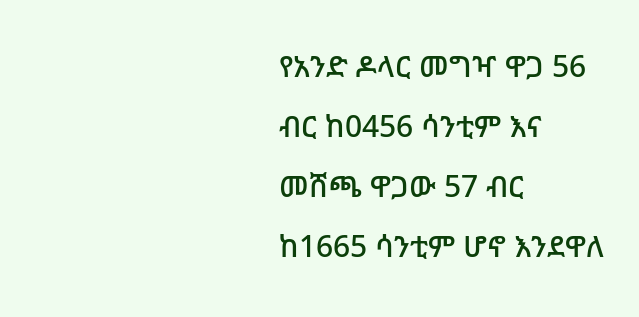የአንድ ዶላር መግዣ ዋጋ 56 ብር ከ0456 ሳንቲም እና መሸጫ ዋጋው 57 ብር ከ1665 ሳንቲም ሆኖ እንደዋለ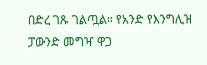በድረ ገጹ ገልጧል። የአንድ የእንግሊዝ ፓውንድ መግዣ ዋጋ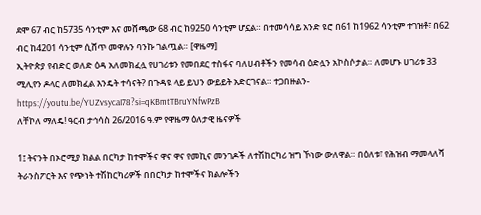ደሞ 67 ብር ከ5735 ሳንቲም እና መሸጫው 68 ብር ከ9250 ሳንቲም ሆኗል። በተመሳሳይ አንድ ዩሮ በ61 ከ1962 ሳንቲም ተገዝቶ፣ በ62 ብር ከ4201 ሳንቲም ሲሸጥ መዋሉን ባንኩ ገልጧል። [ዋዜማ]
ኢትዮጵያ የብድር ወለድ ዕዳ አለመክፈሏ የሀገሪቱን የመበደር ተስፋና ባለሀብቶችን የመሳብ ዕድሏን አኮስሶታል። ለመሆኑ ሀገሪቱ 33 ሚሊየን ዶላር ለመክፈል እንዴት ተሳናት? በጉዳዩ ላይ ይህን ውይይት አድርገናል። ተጋበዙልን- https://youtu.be/YUZvsycaI78?si=qKBmtTBruYNfwPzB
ለቸኮለ ማለዴ! ዓርብ ታኅሳስ 26/2016 ዓ.ም የዋዜማ ዕለታዊ ዜናዎች

1፤ ትናንት በኦሮሚያ ክልል በርካታ ከተሞችና ዋና ዋና የመኪና መንገዶች ለተሽከርካሪ ዝግ ኾነው ውለዋል። በዕለቱ፣ የሕዝብ ማመላለሻ ትራንስፖርት እና የጭነት ተሽከርካሪዎች በበርካታ ከተሞችና ክልሎችን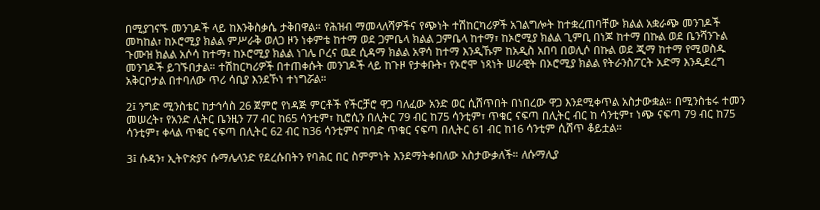በሚያገናኙ መንገዶች ላይ ከእንቅስቃሴ ታቅበዋል። የሕዝብ ማመላለሻዎችና የጭነት ተሽከርካሪዎች አገልግሎት ከተቋረጠባቸው ክልል አቋራጭ መንገዶች መካከል፣ ከኦሮሚያ ክልል ምሥራቅ ወለጋ ዞን ነቀምቴ ከተማ ወደ ጋምቤላ ክልል ጋምቤላ ከተማ፣ ከኦሮሚያ ክልል ጊምቢ በነጆ ከተማ በኩል ወደ ቤንሻንጉል ጉሙዝ ክልል አሶሳ ከተማ፣ ከኦሮሚያ ክልል ነገሌ ቦረና ዉደ ሲዳማ ክልል አዋሳ ከተማ እንዲኹም ከአዲስ አበባ በወሊሶ በኩል ወደ ጂማ ከተማ የሚወስዱ መንገዶች ይገኙበታል። ተሽከርካሪዎች በተጠቀሱት መንገዶች ላይ ከጉዞ የታቀቡት፣ የኦሮሞ ነጻነት ሠራዊት በኦሮሚያ ክልል የትራንስፖርት አድማ እንዲደረግ አቅርቦታል በተባለው ጥሪ ሳቢያ እንደኾነ ተነግሯል።

2፤ ንግድ ሚንስቴር ከታኅሳስ 26 ጀምሮ የነዳጅ ምርቶች የችርቻሮ ዋጋ ባለፈው አንድ ወር ሲሸጥበት በነበረው ዋጋ እንደሚቀጥል አስታውቋል። በሚንስቴሩ ተመን መሠረት፣ የአንድ ሊትር ቤንዚን 77 ብር ከ65 ሳንቲም፣ ኪሮሲን በሊትር 79 ብር ከ75 ሳንቲም፣ ጥቁር ናፍጣ በሊትር ብር ከ ሳንቲም፣ ነጭ ናፍጣ 79 ብር ከ75 ሳንቲም፣ ቀላል ጥቁር ናፍጣ በሊትር 62 ብር ከ36 ሳንቲምና ከባድ ጥቁር ናፍጣ በሊትር 61 ብር ከ16 ሳንቲም ሲሸጥ ቆይቷል።

3፤ ሱዳን፣ ኢትዮጵያና ሱማሌላንድ የደረሱበትን የባሕር በር ስምምነት እንደማትቀበለው አስታውቃለች። ለሱማሊያ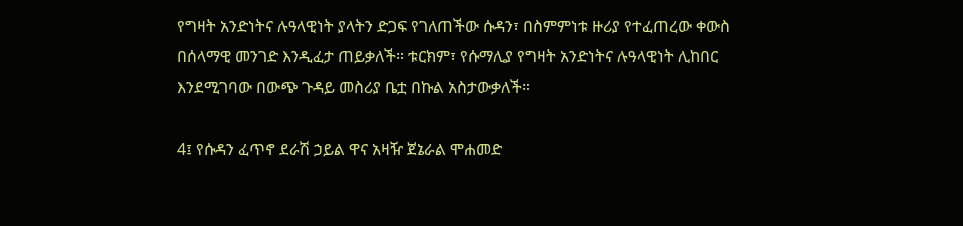የግዛት አንድነትና ሉዓላዊነት ያላትን ድጋፍ የገለጠችው ሱዳን፣ በስምምነቱ ዙሪያ የተፈጠረው ቀውስ በሰላማዊ መንገድ እንዲፈታ ጠይቃለች። ቱርክም፣ የሱማሊያ የግዛት አንድነትና ሉዓላዊነት ሊከበር እንደሚገባው በውጭ ጉዳይ መስሪያ ቤቷ በኩል አስታውቃለች።

4፤ የሱዳን ፈጥኖ ደራሽ ኃይል ዋና አዛዥ ጀኔራል ሞሐመድ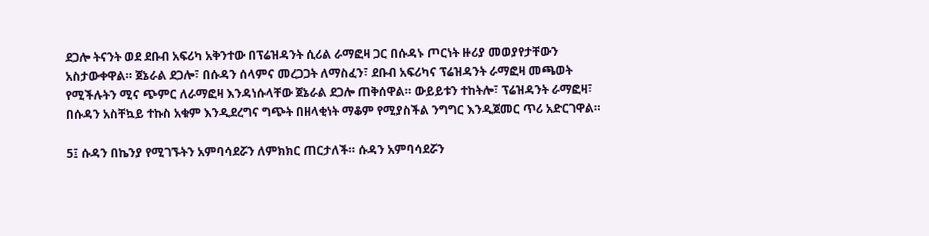ደጋሎ ትናንት ወደ ደቡብ አፍሪካ አቅንተው በፕሬዝዳንት ሲሪል ራማፎዛ ጋር በሱዳኑ ጦርነት ዙሪያ መወያየታቸውን አስታውቀዋል። ጀኔራል ደጋሎ፣ በሱዳን ሰላምና መረጋጋት ለማስፈን፣ ደቡብ አፍሪካና ፕሬዝዳንት ራማፎዛ መጫወት የሚችሉትን ሚና ጭምር ለራማፎዛ እንዳነሱላቸው ጀኔራል ደጋሎ ጠቅሰዋል። ውይይቱን ተከትሎ፣ ፕሬዝዳንት ራማፎዛ፣ በሱዳን አስቸኳይ ተኩስ አቁም እንዲደረግና ግጭት በዘላቂነት ማቆም የሚያስችል ንግግር እንዲጀመር ጥሪ አድርገዋል።

5፤ ሱዳን በኬንያ የሚገኙትን አምባሳደሯን ለምክክር ጠርታለች። ሱዳን አምባሳደሯን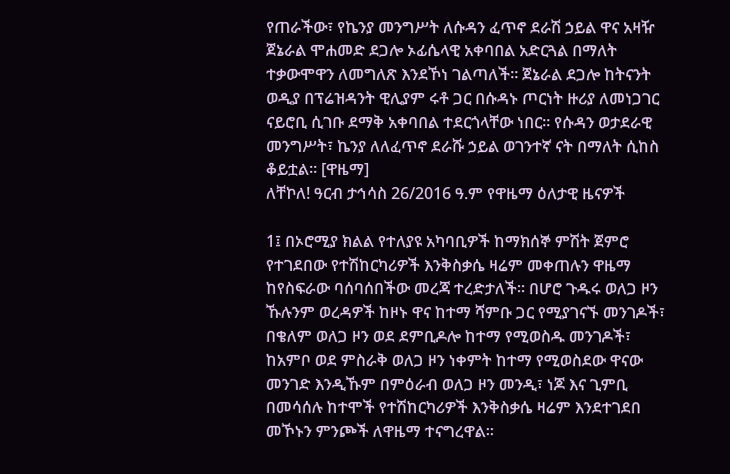የጠራችው፣ የኬንያ መንግሥት ለሱዳን ፈጥኖ ደራሽ ኃይል ዋና አዛዥ ጀኔራል ሞሐመድ ደጋሎ ኦፊሴላዊ አቀባበል አድርጓል በማለት ተቃውሞዋን ለመግለጽ እንደኾነ ገልጣለች። ጀኔራል ደጋሎ ከትናንት ወዲያ በፕሬዝዳንት ዊሊያም ሩቶ ጋር በሱዳኑ ጦርነት ዙሪያ ለመነጋገር ናይሮቢ ሲገቡ ደማቅ አቀባበል ተደርጎላቸው ነበር። የሱዳን ወታደራዊ መንግሥት፣ ኬንያ ለለፈጥኖ ደራሹ ኃይል ወገንተኛ ናት በማለት ሲከስ ቆይቷል። [ዋዜማ]
ለቸኮለ! ዓርብ ታኅሳስ 26/2016 ዓ.ም የዋዜማ ዕለታዊ ዜናዎች

1፤ በኦሮሚያ ክልል የተለያዩ አካባቢዎች ከማክሰኞ ምሽት ጀምሮ የተገደበው የተሽከርካሪዎች እንቅስቃሴ ዛሬም መቀጠሉን ዋዜማ ከየስፍራው ባሰባሰበችው መረጃ ተረድታለች። በሆሮ ጉዱሩ ወለጋ ዞን ኹሉንም ወረዳዎች ከዞኑ ዋና ከተማ ሻምቡ ጋር የሚያገናኙ መንገዶች፣ በቄለም ወለጋ ዞን ወደ ደምቢዶሎ ከተማ የሚወስዱ መንገዶች፣ ከአምቦ ወደ ምስራቅ ወለጋ ዞን ነቀምት ከተማ የሚወስደው ዋናው መንገድ እንዲኹም በምዕራብ ወለጋ ዞን መንዲ፣ ነጆ እና ጊምቢ በመሳሰሉ ከተሞች የተሽከርካሪዎች እንቅስቃሴ ዛሬም እንደተገደበ መኾኑን ምንጮች ለዋዜማ ተናግረዋል።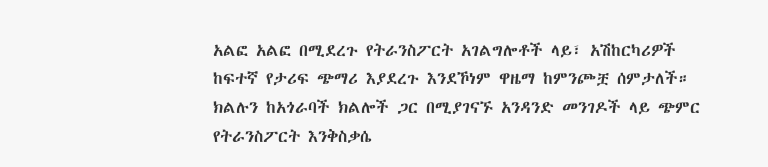አልፎ አልፎ በሚደረጉ የትራንስፖርት አገልግሎቶች ላይ፣ አሽከርካሪዎች ከፍተኛ የታሪፍ ጭማሪ እያደረጉ እንደኾነም ዋዜማ ከምንጮቿ ሰምታለች። ክልሉን ከአጎራባች ክልሎች ጋር በሚያገናኙ አንዳንድ መንገዶች ላይ ጭምር የትራንስፖርት እንቅስቃሴ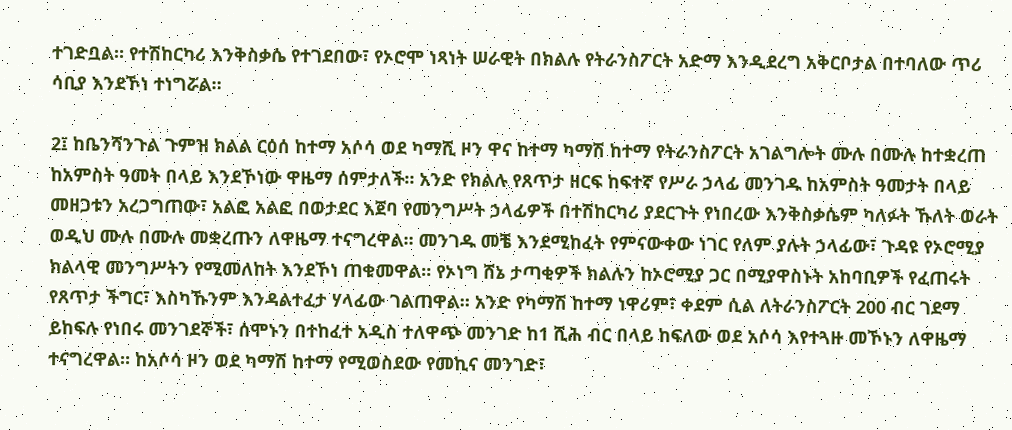ተገድቧል። የተሽከርካሪ እንቅስቃሴ የተገደበው፣ የኦሮሞ ነጻነት ሠራዊት በክልሉ የትራንስፖርት አድማ እንዲደረግ አቅርቦታል በተባለው ጥሪ ሳቢያ እንደኾነ ተነግሯል።

2፤ ከቤንሻንጉል ጉምዝ ክልል ርዕሰ ከተማ አሶሳ ወደ ካማሺ ዞን ዋና ከተማ ካማሽ ከተማ የትራንስፖርት አገልግሎት ሙሉ በሙሉ ከተቋረጠ ከአምስት ዓመት በላይ እንደኾነው ዋዜማ ሰምታለች። አንድ የክልሉ የጸጥታ ዘርፍ ከፍተኛ የሥራ ኃላፊ መንገዱ ከአምስት ዓመታት በላይ መዘጋቱን አረጋግጠው፣ አልፎ አልፎ በወታደር እጀባ የመንግሥት ኃላፊዎች በተሽከርካሪ ያደርጉት የነበረው እንቅስቃሴም ካለፉት ኹለት ወራት ወዲህ ሙሉ በሙሉ መቋረጡን ለዋዜማ ተናግረዋል። መንገዱ መቼ እንደሚከፈት የምናውቀው ነገር የለም ያሉት ኃላፊው፣ ጉዳዩ የኦሮሚያ ክልላዊ መንግሥትን የሚመለከት እንደኾነ ጠቁመዋል። የኦነግ ሸኔ ታጣቂዎች ክልሉን ከኦሮሚያ ጋር በሚያዋስኑት አከባቢዎች የፈጠሩት የጸጥታ ችግር፣ እስካኹንም እንዳልተፈታ ሃላፊው ገልጠዋል። አንድ የካማሽ ከተማ ነዋሪም፣ ቀደም ሲል ለትራንስፖርት 200 ብር ገደማ ይከፍሉ የነበሩ መንገደኞች፣ ሰሞኑን በተከፈተ አዲስ ተለዋጭ መንገድ ከ1 ሺሕ ብር በላይ ከፍለው ወደ አሶሳ እየተጓዙ መኾኑን ለዋዜማ ተናግረዋል። ከአሶሳ ዞን ወደ ካማሽ ከተማ የሚወስደው የመኪና መንገድ፣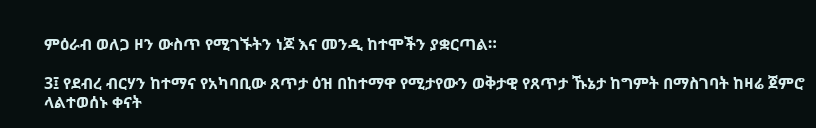ምዕራብ ወለጋ ዞን ውስጥ የሚገኙትን ነጆ እና መንዲ ከተሞችን ያቋርጣል።

3፤ የደብረ ብርሃን ከተማና የአካባቢው ጸጥታ ዕዝ በከተማዋ የሚታየውን ወቅታዊ የጸጥታ ኹኔታ ከግምት በማስገባት ከዛሬ ጀምሮ ላልተወሰኑ ቀናት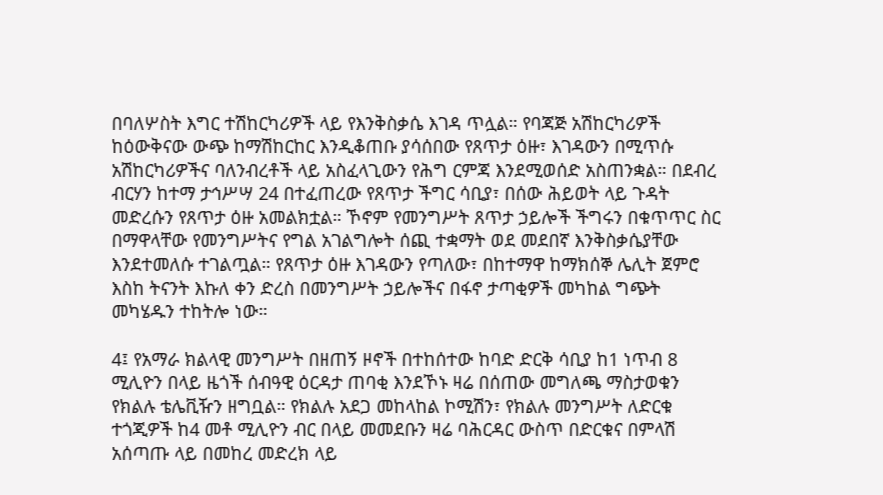በባለሦስት እግር ተሽከርካሪዎች ላይ የእንቅስቃሴ እገዳ ጥሏል። የባጃጅ አሽከርካሪዎች ከዕውቅናው ውጭ ከማሽከርከር እንዲቆጠቡ ያሳሰበው የጸጥታ ዕዙ፣ እገዳውን በሚጥሱ አሽከርካሪዎችና ባለንብረቶች ላይ አስፈላጊውን የሕግ ርምጃ እንደሚወሰድ አስጠንቋል። በደብረ ብርሃን ከተማ ታኅሥሣ 24 በተፈጠረው የጸጥታ ችግር ሳቢያ፣ በሰው ሕይወት ላይ ጉዳት መድረሱን የጸጥታ ዕዙ አመልክቷል። ኾኖም የመንግሥት ጸጥታ ኃይሎች ችግሩን በቁጥጥር ስር በማዋላቸው የመንግሥትና የግል አገልግሎት ሰጪ ተቋማት ወደ መደበኛ እንቅስቃሴያቸው እንደተመለሱ ተገልጧል። የጸጥታ ዕዙ እገዳውን የጣለው፣ በከተማዋ ከማክሰኞ ሌሊት ጀምሮ እስከ ትናንት እኩለ ቀን ድረስ በመንግሥት ኃይሎችና በፋኖ ታጣቂዎች መካከል ግጭት መካሄዱን ተከትሎ ነው።

4፤ የአማራ ክልላዊ መንግሥት በዘጠኝ ዞኖች በተከሰተው ከባድ ድርቅ ሳቢያ ከ1 ነጥብ 8 ሚሊዮን በላይ ዜጎች ሰብዓዊ ዕርዳታ ጠባቂ እንደኾኑ ዛሬ በሰጠው መግለጫ ማስታወቁን የክልሉ ቴሌቪዥን ዘግቧል። የክልሉ አደጋ መከላከል ኮሚሽን፣ የክልሉ መንግሥት ለድርቁ ተጎጂዎች ከ4 መቶ ሚሊዮን ብር በላይ መመደቡን ዛሬ ባሕርዳር ውስጥ በድርቁና በምላሽ አሰጣጡ ላይ በመከረ መድረክ ላይ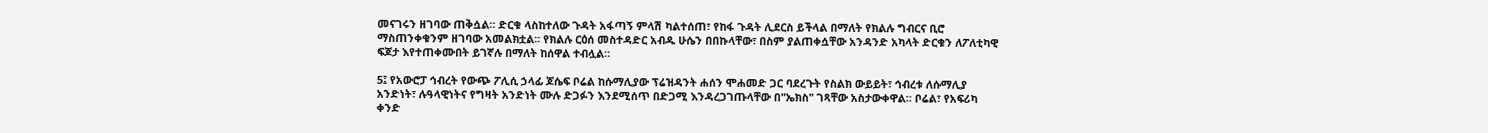መናገሩን ዘገባው ጠቅሷል። ድርቁ ላስከተለው ጉዳት አፋጣኝ ምላሽ ካልተሰጠ፣ የከፋ ጉዳት ሊደርስ ይችላል በማለት የክልሉ ግብርና ቢሮ ማስጠንቀቁንም ዘገባው አመልክቷል። የክልሉ ርዕሰ መስተዳድር አብዱ ሁሴን በበኩላቸው፣ በስም ያልጠቀሷቸው አንዳንድ አካላት ድርቁን ለፖለቲካዊ ፍጆታ እየተጠቀሙበት ይገኛሉ በማለት ከሰዋል ተብሏል።

5፤ የአውሮፓ ኅብረት የውጭ ፖሊሲ ኃላፊ ጆሴፍ ቦሬል ከሱማሊያው ፕሬዝዳንት ሐሰን ሞሐመድ ጋር ባደረጉት የስልክ ውይይት፣ ኅብረቱ ለሱማሊያ አንድነት፣ ሉዓላዊነትና የግዛት አንድነት ሙሉ ድጋፉን እንደሚሰጥ በድጋሚ እንዳረጋገጡላቸው በ"ኤክስ" ገጻቸው አስታውቀዋል። ቦሬል፣ የአፍሪካ ቀንድ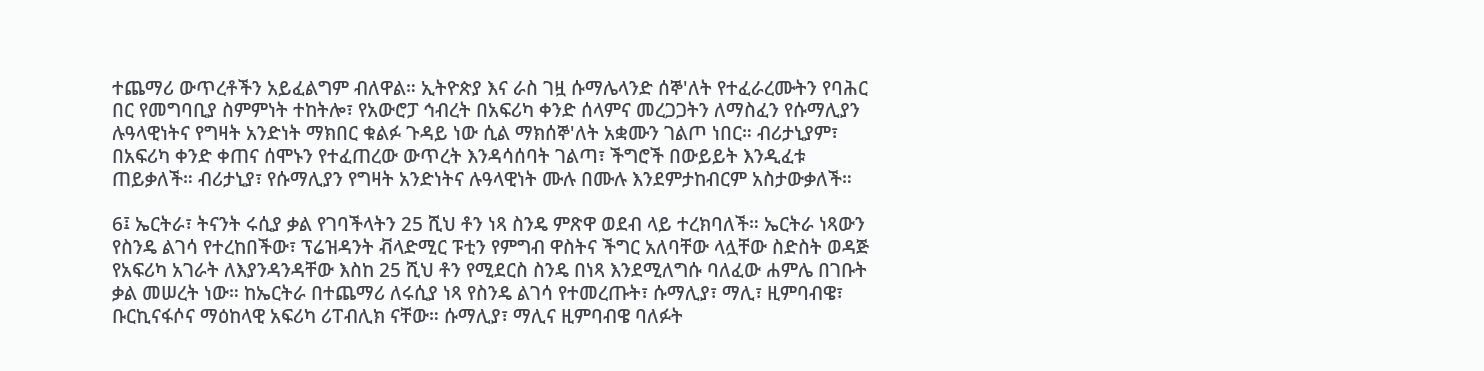ተጨማሪ ውጥረቶችን አይፈልግም ብለዋል። ኢትዮጵያ እና ራስ ገዟ ሱማሌላንድ ሰኞ'ለት የተፈራረሙትን የባሕር በር የመግባቢያ ስምምነት ተከትሎ፣ የአውሮፓ ኅብረት በአፍሪካ ቀንድ ሰላምና መረጋጋትን ለማስፈን የሱማሊያን ሉዓላዊነትና የግዛት አንድነት ማክበር ቁልፉ ጉዳይ ነው ሲል ማክሰኞ'ለት አቋሙን ገልጦ ነበር። ብሪታኒያም፣ በአፍሪካ ቀንድ ቀጠና ሰሞኑን የተፈጠረው ውጥረት እንዳሳሰባት ገልጣ፣ ችግሮች በውይይት እንዲፈቱ ጠይቃለች። ብሪታኒያ፣ የሱማሊያን የግዛት አንድነትና ሉዓላዊነት ሙሉ በሙሉ እንደምታከብርም አስታውቃለች።

6፤ ኤርትራ፣ ትናንት ሩሲያ ቃል የገባችላትን 25 ሺህ ቶን ነጻ ስንዴ ምጽዋ ወደብ ላይ ተረክባለች። ኤርትራ ነጻውን የስንዴ ልገሳ የተረከበችው፣ ፕሬዝዳንት ቭላድሚር ፑቲን የምግብ ዋስትና ችግር አለባቸው ላሏቸው ስድስት ወዳጅ የአፍሪካ አገራት ለእያንዳንዳቸው እስከ 25 ሺህ ቶን የሚደርስ ስንዴ በነጻ እንደሚለግሱ ባለፈው ሐምሌ በገቡት ቃል መሠረት ነው። ከኤርትራ በተጨማሪ ለሩሲያ ነጻ የስንዴ ልገሳ የተመረጡት፣ ሱማሊያ፣ ማሊ፣ ዚምባብዌ፣ ቡርኪናፋሶና ማዕከላዊ አፍሪካ ሪፐብሊክ ናቸው። ሱማሊያ፣ ማሊና ዚምባብዌ ባለፉት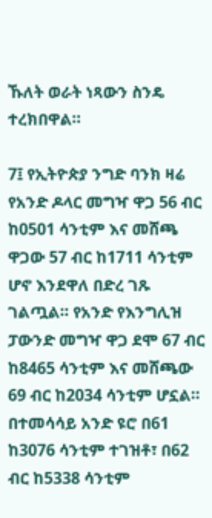ኹለት ወራት ነጻውን ስንዴ ተረክበዋል።

7፤ የኢትዮጵያ ንግድ ባንክ ዛሬ የአንድ ዶላር መግዣ ዋጋ 56 ብር ከ0501 ሳንቲም እና መሸጫ ዋጋው 57 ብር ከ1711 ሳንቲም ሆኖ እንደዋለ በድረ ገጹ ገልጧል። የአንድ የእንግሊዝ ፓውንድ መግዣ ዋጋ ደሞ 67 ብር ከ8465 ሳንቲም እና መሸጫው 69 ብር ከ2034 ሳንቲም ሆኗል። በተመሳሳይ አንድ ዩሮ በ61 ከ3076 ሳንቲም ተገዝቶ፣ በ62 ብር ከ5338 ሳንቲም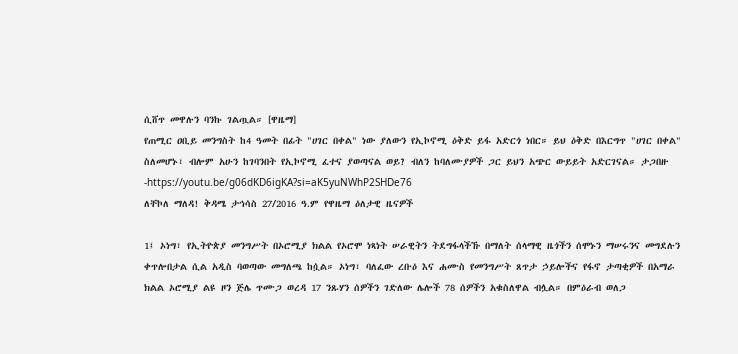ሲሸጥ መዋሉን ባንኩ ገልጧል። [ዋዜማ]
የጠሚር ዐቢይ መንግስት ከ4 ዓመት በፊት "ሀገር በቀል" ነው ያለውን የኢኮኖሚ ዕቅድ ይፋ አድርጎ ነበር። ይህ ዕቅድ በእርግጥ "ሀገር በቀል" ስለመሆኑ፣ ብሎም አሁን ከገባንበት የኢኮኖሚ ፈተና ያወጣናል ወይ? ብለን ከባለሙያዎች ጋር ይህን አጭር ውይይት አድርገናል። ታጋበዙ -https://youtu.be/g06dKD6igKA?si=aK5yuNWhP2SHDe76
ለቸኮለ ማለዳ! ቅዳሜ ታኅሳስ 27/2016 ዓ.ም የዋዜማ ዕለታዊ ዜናዎች

1፤ ኦነግ፣ የኢትዮጵያ መንግሥት በኦሮሚያ ክልል የኦሮሞ ነጻነት ሠራዊትን ትደግፋላችኹ በማለት ሰላማዊ ዜጎችን ሰሞኑን ማሠሩንና መግደሉን ቀጥሎበታል ሲል አዲስ ባወጣው መግለጫ ከሷል። ኦነግ፣ ባለፈው ረቡዕ እና ሐሙስ የመንግሥት ጸጥታ ኃይሎችና የፋኖ ታጣቂዎች በአማራ ክልል ኦሮሚያ ልዩ ዞን ጅሌ ጥሙጋ ወረዳ 17 ንጹሃን ሰዎችን ገድለው ሌሎች 78 ሰዎችን አቁስለዋል ብሏል። በምዕራብ ወለጋ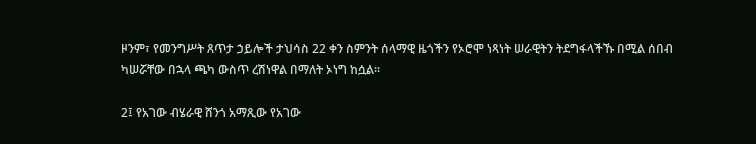ዞንም፣ የመንግሥት ጸጥታ ኃይሎች ታህሳስ 22 ቀን ስምንት ሰላማዊ ዜጎችን የኦሮሞ ነጻነት ሠራዊትን ትደግፋላችኹ በሚል ሰበብ ካሠሯቸው በኋላ ጫካ ውስጥ ረሽነዋል በማለት ኦነግ ከሷል።

2፤ የአገው ብሄራዊ ሸንጎ አማጺው የአገው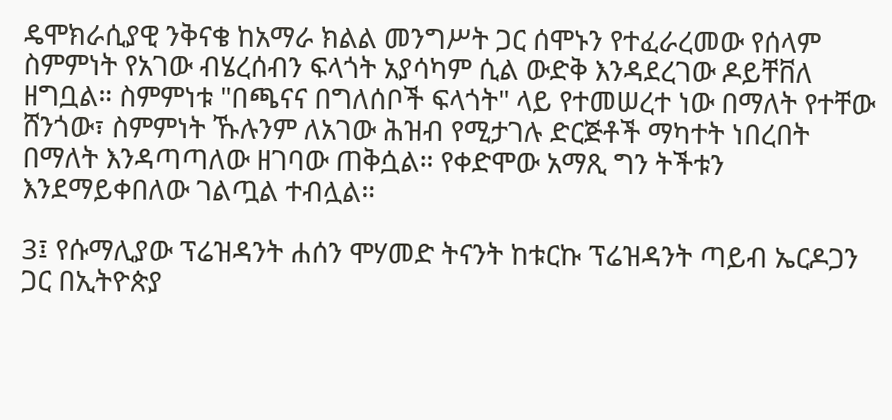ዴሞክራሲያዊ ንቅናቄ ከአማራ ክልል መንግሥት ጋር ሰሞኑን የተፈራረመው የሰላም ስምምነት የአገው ብሄረሰብን ፍላጎት አያሳካም ሲል ውድቅ እንዳደረገው ዶይቸቨለ ዘግቧል። ስምምነቱ "በጫናና በግለሰቦች ፍላጎት" ላይ የተመሠረተ ነው በማለት የተቸው ሸንጎው፣ ስምምነት ኹሉንም ለአገው ሕዝብ የሚታገሉ ድርጅቶች ማካተት ነበረበት በማለት እንዳጣጣለው ዘገባው ጠቅሷል። የቀድሞው አማጺ ግን ትችቱን እንደማይቀበለው ገልጧል ተብሏል።

3፤ የሱማሊያው ፕሬዝዳንት ሐሰን ሞሃመድ ትናንት ከቱርኩ ፕሬዝዳንት ጣይብ ኤርዶጋን ጋር በኢትዮጵያ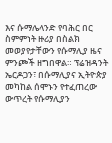እና ሱማሌላንድ የባሕር በር ስምምነት ዙሪያ በስልክ መወያየታቸውን የሱማሊያ ዜና ምንጮች ዘግበዋል። ፕሬዝዳንት ኤርዶጋን፣ በሱማሊያና ኢትዮጵያ መካከል ሰሞኑን የተፈጠረው ውጥረት የሱማሊያን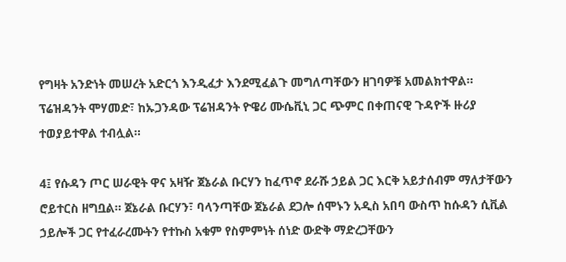የግዛት አንድነት መሠረት አድርጎ እንዲፈታ እንደሚፈልጉ መግለጣቸውን ዘገባዎቹ አመልክተዋል። ፕሬዝዳንት ሞሃመድ፣ ከኡጋንዳው ፕሬዝዳንት ዮዌሪ ሙሴቪኒ ጋር ጭምር በቀጠናዊ ጉዳዮች ዙሪያ ተወያይተዋል ተብሏል።

4፤ የሱዳን ጦር ሠራዊት ዋና አዛዥ ጀኔራል ቡርሃን ከፈጥኖ ደራሹ ኃይል ጋር እርቅ አይታሰብም ማለታቸውን ሮይተርስ ዘግቧል። ጀኔራል ቡርሃን፣ ባላንጣቸው ጀኔራል ደጋሎ ሰሞኑን አዲስ አበባ ውስጥ ከሱዳን ሲቪል ኃይሎች ጋር የተፈራረሙትን የተኩስ አቁም የስምምነት ሰነድ ውድቅ ማድረጋቸውን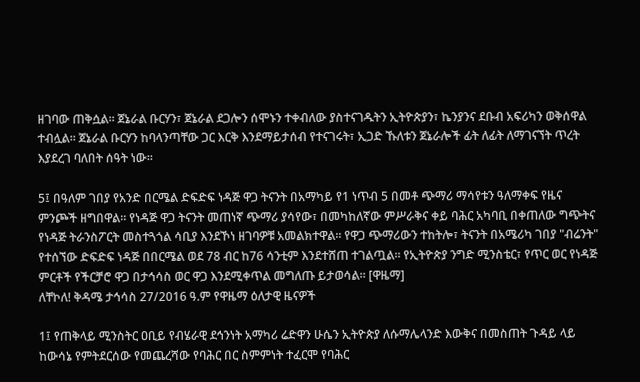ዘገባው ጠቅሷል። ጀኔራል ቡርሃን፣ ጀኔራል ደጋሎን ሰሞኑን ተቀብለው ያስተናገዱትን ኢትዮጵያን፣ ኬንያንና ደቡብ አፍሪካን ወቅሰዋል ተብሏል። ጀኔራል ቡርሃን ከባላንጣቸው ጋር እርቅ እንደማይታሰብ የተናገሩት፣ ኢጋድ ኹለቱን ጀኔራሎች ፊት ለፊት ለማገናኘት ጥረት እያደረገ ባለበት ሰዓት ነው።

5፤ በዓለም ገበያ የአንድ በርሜል ድፍድፍ ነዳጅ ዋጋ ትናንት በአማካይ የ1 ነጥብ 5 በመቶ ጭማሪ ማሳየቱን ዓለማቀፍ የዜና ምንጮች ዘግበዋል። የነዳጅ ዋጋ ትናንት መጠነኛ ጭማሪ ያሳየው፣ በመካከለኛው ምሥራቅና ቀይ ባሕር አካባቢ በቀጠለው ግጭትና የነዳጅ ትራንስፖርት መስተጓጎል ሳቢያ እንደኾነ ዘገባዎቹ አመልክተዋል። የዋጋ ጭማሪውን ተከትሎ፣ ትናንት በአሜሪካ ገበያ "ብሬንት" የተሰኘው ድፍድፍ ነዳጅ በበርሜል ወደ 78 ብር ከ76 ሳንቲም እንደተሸጠ ተገልጧል። የኢትዮጵያ ንግድ ሚንስቴር፣ የጥር ወር የነዳጅ ምርቶች የችርቻሮ ዋጋ በታኅሳስ ወር ዋጋ እንደሚቀጥል መግለጡ ይታወሳል። [ዋዜማ]
ለቸኮለ! ቅዳሜ ታኅሳስ 27/2016 ዓ.ም የዋዜማ ዕለታዊ ዜናዎች

1፤ የጠቅላይ ሚንስትር ዐቢይ የብሄራዊ ደኅንነት አማካሪ ሬድዋን ሁሴን ኢትዮጵያ ለሱማሌላንድ እውቅና በመስጠት ጉዳይ ላይ ከውሳኔ የምትደርሰው የመጨረሻው የባሕር በር ስምምነት ተፈርሞ የባሕር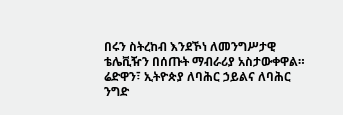በሩን ስትረከብ እንደኾነ ለመንግሥታዊ ቴሌቪዥን በሰጡት ማብራሪያ አስታውቀዋል። ሬድዋን፣ ኢትዮጵያ ለባሕር ኃይልና ለባሕር ንግድ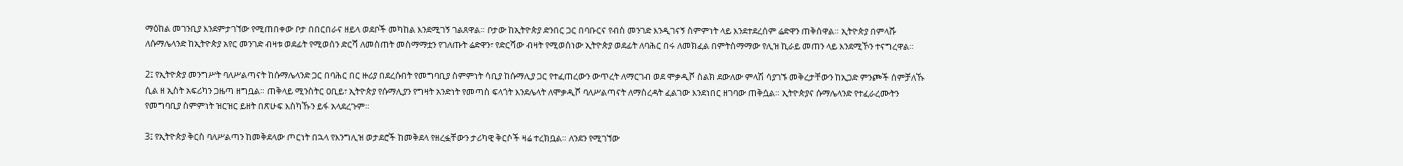ማዕከል መገንቢያ እንደምታገኘው የሚጠበቀው ቦታ በበርበራና ዘይላ ወደቦች መካከል እንደሚገኝ ገልጸዋል። ቦታው ከኢትዮጵያ ድንበር ጋር በባቡርና የብስ መንገድ እንዲገናኝ ስምምነት ላይ እንደተደረሰም ሬድዋን ጠቅሰዋል። ኢትዮጵያ በምላሹ ለሱማሌላንድ ከኢትዮጵያ አየር መንገድ ብዛቱ ወደፊት የሚወሰን ድርሻ ለመስጠት መስማማቷን የገለጡት ሬድዋን፣ የድርሻው ብዛት የሚወሰነው ኢትዮጵያ ወደፊት ለባሕር በሩ ለመክፈል በምትስማማው የሊዝ ኪራይ መጠን ላይ እንደሚኾን ተናግረዋል።

2፤ የኢትዮጵያ መንግሥት ባለሥልጣናት ከሱማሌላንድ ጋር በባሕር በር ዙሪያ በደረሱበት የመግባቢያ ስምምነት ሳቢያ ከሱማሊያ ጋር የተፈጠረውን ውጥረት ለማርገብ ወደ ሞቃዲሾ ስልክ ደውለው ምላሽ ሳያገኙ መቅረታቸውን ከኢጋድ ምንጮች ሰምቻለኹ ሲል ዘ ኢስት አፍሪካን ጋዜጣ ዘግቧል። ጠቅላይ ሚንስትር ዐቢይ፣ ኢትዮጵያ የሱማሊያን የግዛት አንድነት የመጣስ ፍላጎት እንደሌላት ለሞቃዲሾ ባለሥልጣናት ለማስረዳት ፈልገው እንደነበር ዘገባው ጠቅሷል። ኢትዮጵያና ሱማሌላንድ የተፈራረሙትን የመግባቢያ ስምምነት ዝርዝር ይዘት በጽሁፍ እስካኹን ይፋ አላደረጉም።

3፤ የኢትዮጵያ ቅርስ ባለሥልጣን ከመቅደላው ጦርነት በኋላ የእንግሊዝ ወታደሮች ከመቅደላ የዘረፏቸውን ታሪካዊ ቅርሶች ዛሬ ተረክቧል። ለንደን የሚገኘው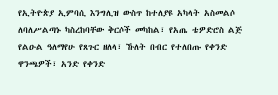የኢትዮጵያ ኢምባሲ እንግሊዝ ውስጥ ከተለያዩ አካላት አስመልሶ ለባለሥልጣኑ ካስረከባቸው ቅርሶች መካከል፣ የአጤ ቴዎድሮስ ልጅ የልዑል ዓለማየሁ የጸጉር ዘለላ፣ ኹለት በብር የተለበጡ የቀንድ ዋንጫዎች፣ አንድ የቀንድ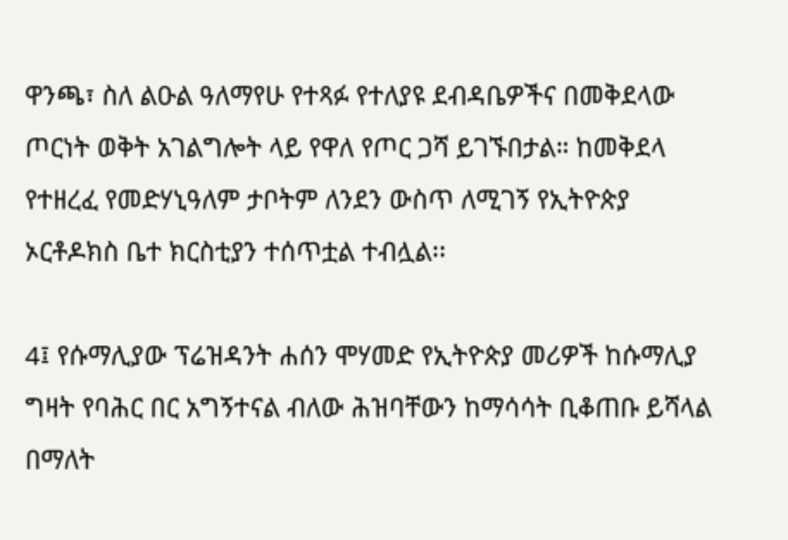ዋንጫ፣ ስለ ልዑል ዓለማየሁ የተጻፉ የተለያዩ ደብዳቤዎችና በመቅደላው ጦርነት ወቅት አገልግሎት ላይ የዋለ የጦር ጋሻ ይገኙበታል። ከመቅደላ የተዘረፈ የመድሃኒዓለም ታቦትም ለንደን ውስጥ ለሚገኝ የኢትዮጵያ ኦርቶዶክስ ቤተ ክርስቲያን ተሰጥቷል ተብሏል፡፡

4፤ የሱማሊያው ፕሬዝዳንት ሐሰን ሞሃመድ የኢትዮጵያ መሪዎች ከሱማሊያ ግዛት የባሕር በር አግኝተናል ብለው ሕዝባቸውን ከማሳሳት ቢቆጠቡ ይሻላል በማለት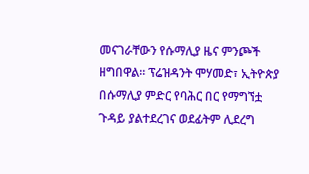መናገራቸውን የሱማሊያ ዜና ምንጮች ዘግበዋል። ፕሬዝዳንት ሞሃመድ፣ ኢትዮጵያ በሱማሊያ ምድር የባሕር በር የማግኘቷ ጉዳይ ያልተደረገና ወደፊትም ሊደረግ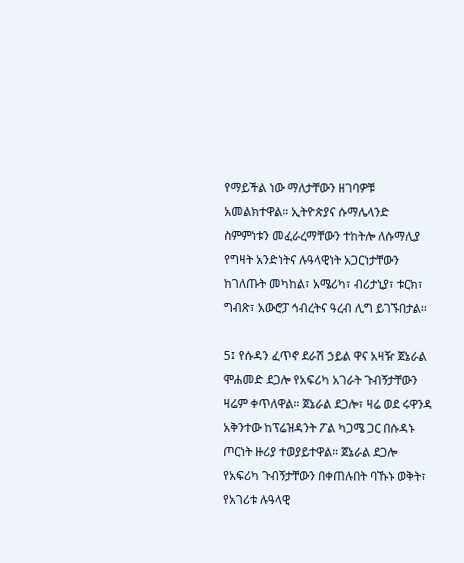የማይችል ነው ማለታቸውን ዘገባዎቹ አመልክተዋል። ኢትዮጵያና ሱማሌላንድ ስምምነቱን መፈራረማቸውን ተከትሎ ለሱማሊያ የግዛት አንድነትና ሉዓላዊነት አጋርነታቸውን ከገለጡት መካከል፣ አሜሪካ፣ ብሪታኒያ፣ ቱርክ፣ ግብጽ፣ አውሮፓ ኅብረትና ዓረብ ሊግ ይገኙበታል።

5፤ የሱዳን ፈጥኖ ደራሽ ኃይል ዋና አዛዥ ጀኔራል ሞሐመድ ደጋሎ የአፍሪካ አገራት ጉብኝታቸውን ዛሬም ቀጥለዋል። ጀኔራል ደጋሎ፣ ዛሬ ወደ ሩዋንዳ አቅንተው ከፕሬዝዳንት ፖል ካጋሜ ጋር በሱዳኑ ጦርነት ዙሪያ ተወያይተዋል። ጀኔራል ደጋሎ የአፍሪካ ጉብኝታቸውን በቀጠሉበት ባኹኑ ወቅት፣ የአገሪቱ ሉዓላዊ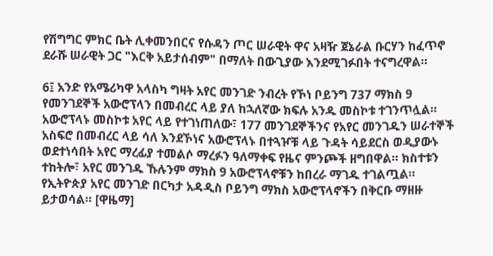የሽግግር ምክር ቤት ሊቀመንበርና የሱዳን ጦር ሠራዊት ዋና አዛዥ ጀኔራል ቡርሃን ከፈጥኖ ደራሹ ሠራዊት ጋር "እርቅ አይታሰብም" በማለት በውጊያው እንደሚገፉበት ተናግረዋል።

6፤ አንድ የአሜሪካዋ አላስካ ግዛት አየር መንገድ ንብረት የኾነ ቦይንግ 737 ማክስ 9 የመንገደኞች አውሮፕላን በመብረር ላይ ያለ ከኋለኛው ክፍሉ አንዱ መስኮቱ ተገንጥሏል። አውሮፕላኑ መስኮቱ አየር ላይ የተገነጠለው፣ 177 መንገደኞችንና የአየር መንገዱን ሠራተኞች አስፍሮ በመብረር ላይ ሳለ እንደኾነና አውሮፕላኑ በተጓዦቹ ላይ ጉዳት ሳይደርስ ወዲያውኑ ወደተነሳበት አየር ማረፊያ ተመልሶ ማረፉን ዓለማቀፍ የዜና ምንጮች ዘግበዋል። ክስተቱን ተከትሎ፣ አየር መንገዱ ኹሉንም ማክስ 9 አውሮፕላኖቹን ከበረራ ማገዱ ተገልጧል። የኢትዮጵያ አየር መንገድ በርካታ አዳዲስ ቦይንግ ማክስ አውሮፕላኖችን በቅርቡ ማዘዙ ይታወሳል። [ዋዜማ]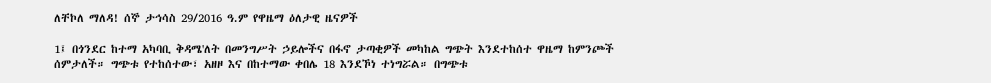ለቸኮለ ማለዳ! ሰኞ ታኅሳስ 29/2016 ዓ.ም የዋዜማ ዕለታዊ ዜናዎች

1፤ በጎንደር ከተማ አካባቢ ቅዳሜ'ለት በመንግሥት ኃይሎችና በፋኖ ታጣቂዎች መካከል ግጭት እንደተከሰተ ዋዜማ ከምንጮች ሰምታለች። ግጭቱ የተከሰተው፣ አዘዞ እና በከተማው ቀበሌ 18 እንደኾነ ተነግሯል። በግጭቱ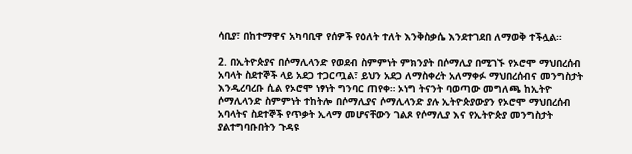ሳቢያ፣ በከተማዋና አካባቢዋ የሰዎች የዕለት ተለት እንቅስቃሴ እንደተገደበ ለማወቅ ተችሏል።

2. በኢትዮጵያና በሶማሊላንድ የወደብ ስምምነት ምክንያት በሶማሊያ በሚገኙ የኦሮሞ ማህበረሰብ አባላት ስደተኞች ላይ አደጋ ተጋርጧል፣ ይህን አደጋ ለማስቀረት አለማቀፉ ማህበረሰብና መንግስታት እንዲረባረቡ ሲል የኦሮሞ ነፃነት ግንባር ጠየቀ። ኦነግ ትናንት ባወጣው መግለጫ ከኢትዮ ሶማሊላንድ ስምምነት ተከትሎ በሶማሊያና ሶማሊላንድ ያሉ ኢትዮጵያውያን የኦሮሞ ማህበረሰብ አባላትና ስደተኞች የጥቃት ኢላማ መሆናቸውን ገልጾ የሶማሊያ እና የኢትዮጵያ መንግስታት ያልተግባቡበትን ጉዳዩ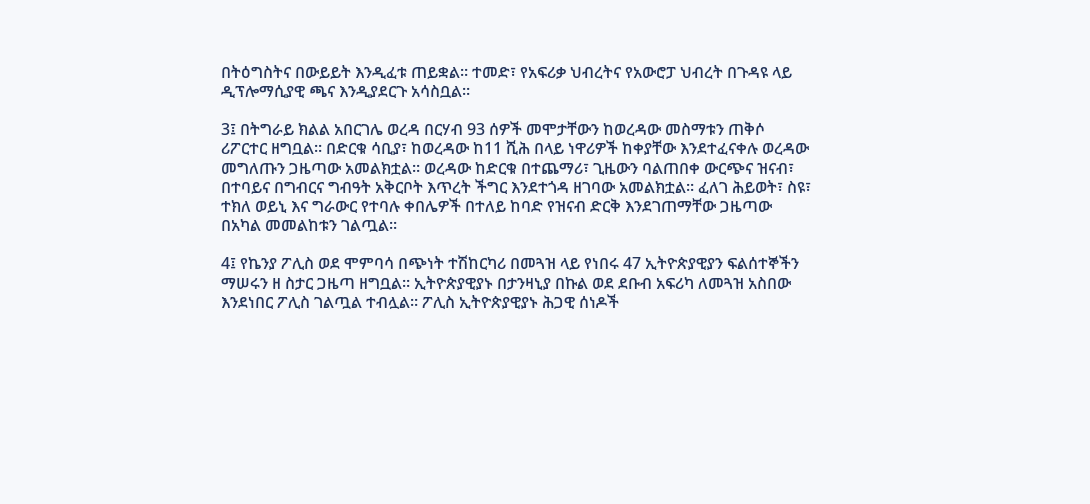በትዕግስትና በውይይት እንዲፈቱ ጠይቋል። ተመድ፣ የአፍሪቃ ህብረትና የአውሮፓ ህብረት በጉዳዩ ላይ ዲፕሎማሲያዊ ጫና እንዲያደርጉ አሳስቧል።

3፤ በትግራይ ክልል አበርገሌ ወረዳ በርሃብ 93 ሰዎች መሞታቸውን ከወረዳው መስማቱን ጠቅሶ ሪፖርተር ዘግቧል። በድርቁ ሳቢያ፣ ከወረዳው ከ11 ሺሕ በላይ ነዋሪዎች ከቀያቸው እንደተፈናቀሉ ወረዳው መግለጡን ጋዜጣው አመልክቷል። ወረዳው ከድርቁ በተጨማሪ፣ ጊዜውን ባልጠበቀ ውርጭና ዝናብ፣ በተባይና በግብርና ግብዓት አቅርቦት እጥረት ችግር እንደተጎዳ ዘገባው አመልክቷል። ፈለገ ሕይወት፣ ስዩ፣ ተክለ ወይኒ እና ግራውር የተባሉ ቀበሌዎች በተለይ ከባድ የዝናብ ድርቅ እንደገጠማቸው ጋዜጣው በአካል መመልከቱን ገልጧል፡፡

4፤ የኬንያ ፖሊስ ወደ ሞምባሳ በጭነት ተሽከርካሪ በመጓዝ ላይ የነበሩ 47 ኢትዮጵያዊያን ፍልሰተኞችን ማሠሩን ዘ ስታር ጋዜጣ ዘግቧል። ኢትዮጵያዊያኑ በታንዛኒያ በኩል ወደ ደቡብ አፍሪካ ለመጓዝ አስበው እንደነበር ፖሊስ ገልጧል ተብሏል። ፖሊስ ኢትዮጵያዊያኑ ሕጋዊ ሰነዶች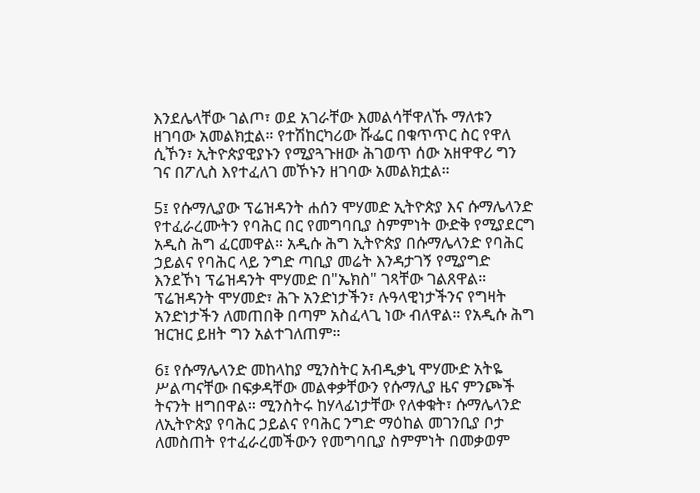እንደሌላቸው ገልጦ፣ ወደ አገራቸው እመልሳቸዋለኹ ማለቱን ዘገባው አመልክቷል። የተሽከርካሪው ሹፌር በቁጥጥር ስር የዋለ ሲኾን፣ ኢትዮጵያዊያኑን የሚያጓጉዘው ሕገወጥ ሰው አዘዋዋሪ ግን ገና በፖሊስ እየተፈለገ መኾኑን ዘገባው አመልክቷል።

5፤ የሱማሊያው ፕሬዝዳንት ሐሰን ሞሃመድ ኢትዮጵያ እና ሱማሌላንድ የተፈራረሙትን የባሕር በር የመግባቢያ ስምምነት ውድቅ የሚያደርግ አዲስ ሕግ ፈርመዋል። አዲሱ ሕግ ኢትዮጵያ በሱማሌላንድ የባሕር ኃይልና የባሕር ላይ ንግድ ጣቢያ መሬት እንዳታገኝ የሚያግድ እንደኾነ ፕሬዝዳንት ሞሃመድ በ"ኤክስ" ገጻቸው ገልጸዋል። ፕሬዝዳንት ሞሃመድ፣ ሕጉ አንድነታችን፣ ሉዓላዊነታችንና የግዛት አንድነታችን ለመጠበቅ በጣም አስፈላጊ ነው ብለዋል። የአዲሱ ሕግ ዝርዝር ይዘት ግን አልተገለጠም።

6፤ የሱማሌላንድ መከላከያ ሚንስትር አብዲቃኒ ሞሃሙድ አትዬ ሥልጣናቸው በፍቃዳቸው መልቀቃቸውን የሱማሊያ ዜና ምንጮች ትናንት ዘግበዋል። ሚንስትሩ ከሃላፊነታቸው የለቀቁት፣ ሱማሌላንድ ለኢትዮጵያ የባሕር ኃይልና የባሕር ንግድ ማዕከል መገንቢያ ቦታ ለመስጠት የተፈራረመችውን የመግባቢያ ስምምነት በመቃወም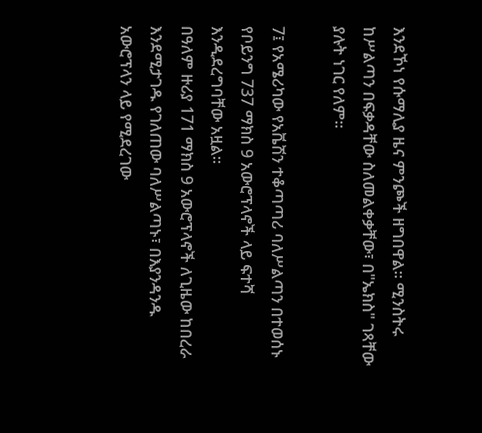እንደኾነ የሱማሊያ ዜና ምንጮች ዘግበዋል። ሚንስትሩ ከሥልጣን በፍቃዳቸው ስለመልቀቃቸው፣ በ"ኤክስ" ገጻቸው ያሉት ነገር የለም።

7፤ የአሜሪካው የአቬሽን ተቆጣጣሪ ባለሥልጣን በተወሰኑ የቦይንግ 737 ማክስ 9 አውሮፕላኖች ላይ ፍተሻ እንዲደረግባቸው አዟል።
በዓለም ዙሪያ 171 ማክስ 9 አውሮፕላኖች ለጊዜው ከበረራ እንደሚታገዱ የገለጠው ባለሥልጣኑ፣ በእያንዳንዱ አውሮፕላን ላይ የሚደረገው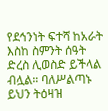የደኅንነት ፍተሻ ከአራት እስከ ስምንት ሰዓት ድረስ ሊወስድ ይችላል ብሏል። ባለሥልጣኑ ይህን ትዕዛዝ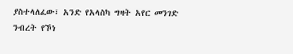ያስተላለፈው፣ አንድ የአላስካ ግዛት አየር መንገድ ንብረት የኾነ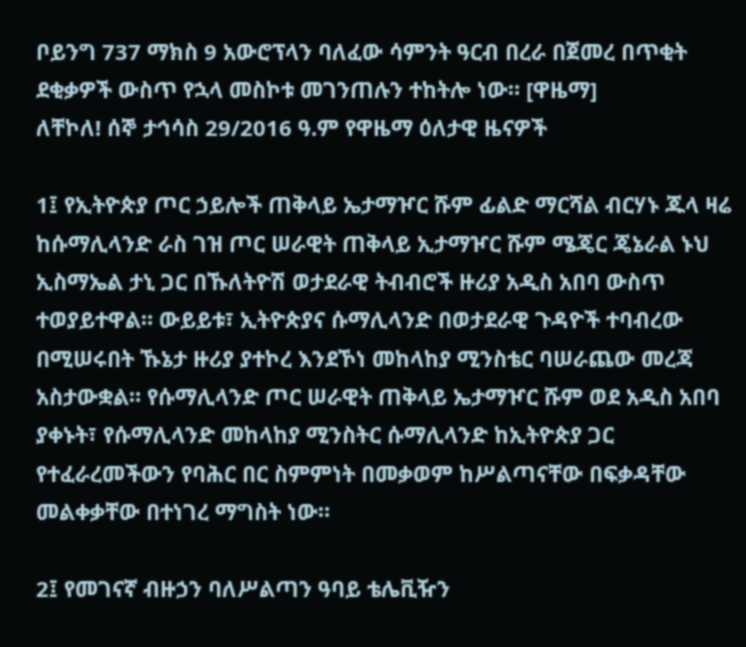ቦይንግ 737 ማክስ 9 አውሮፕላን ባለፈው ሳምንት ዓርብ በረራ በጀመረ በጥቂት ደቂቃዎች ውስጥ የኋላ መስኮቱ መገንጠሉን ተከትሎ ነው። [ዋዜማ]
ለቸኮለ! ሰኞ ታኅሳስ 29/2016 ዓ.ም የዋዜማ ዕለታዊ ዜናዎች

1፤ የኢትዮጵያ ጦር ኃይሎች ጠቅላይ ኤታማዦር ሹም ፊልድ ማርሻል ብርሃኑ ጁላ ዛሬ ከሱማሊላንድ ራስ ገዝ ጦር ሠራዊት ጠቅላይ ኢታማዦር ሹም ሜጄር ጄኔራል ኑህ ኢስማኤል ታኒ ጋር በኹለትዮሽ ወታደራዊ ትብብሮች ዙሪያ አዲስ አበባ ውስጥ ተወያይተዋል። ውይይቱ፣ ኢትዮጵያና ሱማሊላንድ በወታደራዊ ጉዳዮች ተባብረው በሚሠሩበት ኹኔታ ዙሪያ ያተኮረ እንደኾነ መከላከያ ሚንስቴር ባሠራጨው መረጃ አስታውቋል። የሱማሊላንድ ጦር ሠራዊት ጠቅላይ ኤታማዦር ሹም ወደ አዲስ አበባ ያቀኑት፣ የሱማሊላንድ መከላከያ ሚንስትር ሱማሊላንድ ከኢትዮጵያ ጋር የተፈራረመችውን የባሕር በር ስምምነት በመቃወም ከሥልጣናቸው በፍቃዳቸው መልቀቃቸው በተነገረ ማግስት ነው።

2፤ የመገናኛ ብዙኃን ባለሥልጣን ዓባይ ቴሌቪዥን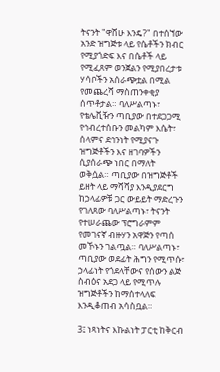ትናንት "ዋሸሁ እንዴ?" በተሰኘው አንድ ዝግጅቱ ላይ የሴቶችን ክብር የሚያጎድፍ እና በሴቶች ላይ የሚፈጸም ወንጀልን የሚያበረታቱ ሃሳቦችን አሰራጭቷል በሚል የመጨረሻ ማስጠንቀቂያ ሰጥቶታል። ባለሥልጣኑ፣ የቴሌቪዥን ጣቢያው በተደጋጋሚ የኅብረተሰቡን መልካም እሴት፣ ሰላምና ደኅንነት የሚያናጉ ዝግጅቶችን እና ዘገባዎችን ሲያሰራጭ ነበር በማለት ወቅሷል። ጣቢያው በዝግጅቶች ይዘት ላይ ማሻሻያ እንዲያደርግ ከኃላፊዎቹ ጋር ውይይት ማድረጉን የገለጸው ባለሥልጣኑ፣ ትናንት የተሠራጨው ፕሮግራምም የመገናኛ ብዙሃን አዋጅን የጣሰ መኾኑን ገልጧል። ባለሥልጣኑ፣ ጣቢያው ወደፊት ሕግን የሚጥሱ፣ ኃላፊነት የጎደላቸውና የሰውን ልጅ ስብዕና አደጋ ላይ የሚጥሉ ዝግጅቶችን ከማሰተላለፍ እንዲቆጠብ አሳስቧል።

3፤ ነጻነትና እኩልነት ፓርቲ ከቅርብ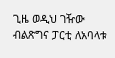ጊዜ ወዲህ ገዥው ብልጽግና ፓርቲ ለአባላቱ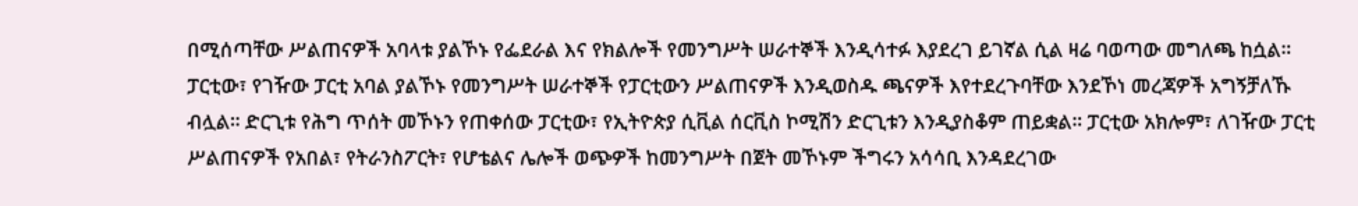በሚሰጣቸው ሥልጠናዎች አባላቱ ያልኾኑ የፌደራል እና የክልሎች የመንግሥት ሠራተኞች እንዲሳተፉ እያደረገ ይገኛል ሲል ዛሬ ባወጣው መግለጫ ከሷል። ፓርቲው፣ የገዥው ፓርቲ አባል ያልኾኑ የመንግሥት ሠራተኞች የፓርቲውን ሥልጠናዎች እንዲወስዱ ጫናዎች እየተደረጉባቸው እንደኾነ መረጃዎች አግኝቻለኹ ብሏል። ድርጊቱ የሕግ ጥሰት መኾኑን የጠቀሰው ፓርቲው፣ የኢትዮጵያ ሲቪል ሰርቪስ ኮሚሽን ድርጊቱን እንዲያስቆም ጠይቋል። ፓርቲው አክሎም፣ ለገዥው ፓርቲ ሥልጠናዎች የአበል፣ የትራንስፖርት፣ የሆቴልና ሌሎች ወጭዎች ከመንግሥት በጀት መኾኑም ችግሩን አሳሳቢ እንዳደረገው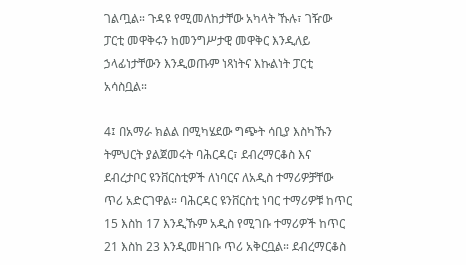ገልጧል። ጉዳዩ የሚመለከታቸው አካላት ኹሉ፣ ገዥው ፓርቲ መዋቅሩን ከመንግሥታዊ መዋቅር እንዲለይ ኃላፊነታቸውን እንዲወጡም ነጻነትና እኩልነት ፓርቲ አሳስቧል።

4፤ በአማራ ክልል በሚካሄደው ግጭት ሳቢያ እስካኹን ትምህርት ያልጀመሩት ባሕርዳር፣ ደብረማርቆስ እና ደብረታቦር ዩንቨርስቲዎች ለነባርና ለአዲስ ተማሪዎቻቸው ጥሪ አድርገዋል። ባሕርዳር ዩንቨርስቲ ነባር ተማሪዎቹ ከጥር 15 እስከ 17 እንዲኹም አዲስ የሚገቡ ተማሪዎች ከጥር 21 እስከ 23 እንዲመዘገቡ ጥሪ አቅርቧል። ደብረማርቆስ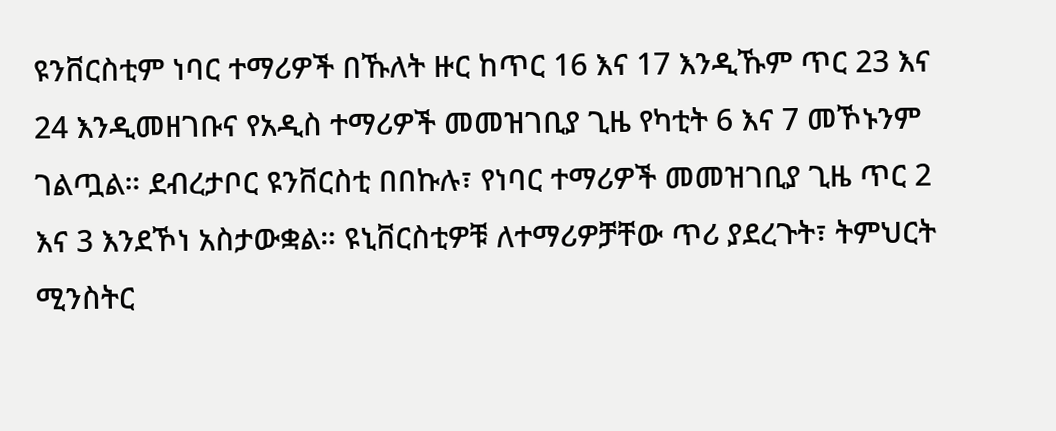ዩንቨርስቲም ነባር ተማሪዎች በኹለት ዙር ከጥር 16 እና 17 እንዲኹም ጥር 23 እና 24 እንዲመዘገቡና የአዲስ ተማሪዎች መመዝገቢያ ጊዜ የካቲት 6 እና 7 መኾኑንም ገልጧል። ደብረታቦር ዩንቨርስቲ በበኩሉ፣ የነባር ተማሪዎች መመዝገቢያ ጊዜ ጥር 2 እና 3 እንደኾነ አስታውቋል። ዩኒቨርስቲዎቹ ለተማሪዎቻቸው ጥሪ ያደረጉት፣ ትምህርት ሚንስትር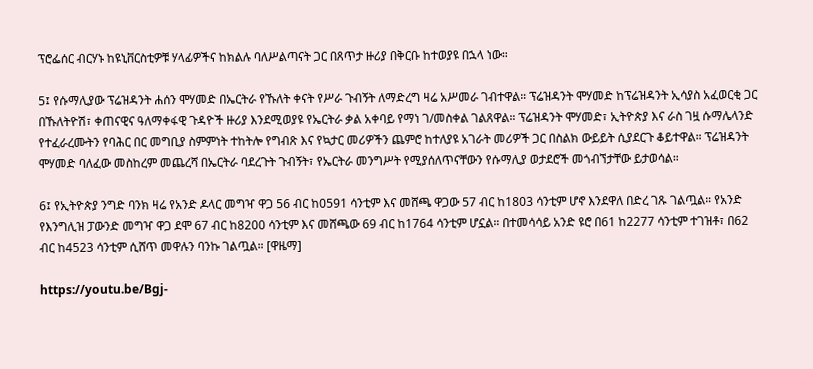ፕሮፌሰር ብርሃኑ ከዩኒቨርስቲዎቹ ሃላፊዎችና ከክልሉ ባለሥልጣናት ጋር በጸጥታ ዙሪያ በቅርቡ ከተወያዩ በኋላ ነው።

5፤ የሱማሊያው ፕሬዝዳንት ሐሰን ሞሃመድ በኤርትራ የኹለት ቀናት የሥራ ጉብኝት ለማድረግ ዛሬ አሥመራ ገብተዋል። ፕሬዝዳንት ሞሃመድ ከፕሬዝዳንት ኢሳያስ አፈወርቂ ጋር በኹለትዮሽ፣ ቀጠናዊና ዓለማቀፋዊ ጉዳዮች ዙሪያ እንደሚወያዩ የኤርትራ ቃል አቀባይ የማነ ገ/መስቀል ገልጸዋል። ፕሬዝዳንት ሞሃመድ፣ ኢትዮጵያ እና ራስ ገዟ ሱማሌላንድ የተፈራረሙትን የባሕር በር መግቢያ ስምምነት ተከትሎ የግብጽ እና የኳታር መሪዎችን ጨምሮ ከተለያዩ አገራት መሪዎች ጋር በስልክ ውይይት ሲያደርጉ ቆይተዋል። ፕሬዝዳንት ሞሃመድ ባለፈው መስከረም መጨረሻ በኤርትራ ባደረጉት ጉብኝት፣ የኤርትራ መንግሥት የሚያሰለጥናቸውን የሱማሊያ ወታደሮች መጎብኘታቸው ይታወሳል።

6፤ የኢትዮጵያ ንግድ ባንክ ዛሬ የአንድ ዶላር መግዣ ዋጋ 56 ብር ከ0591 ሳንቲም እና መሸጫ ዋጋው 57 ብር ከ1803 ሳንቲም ሆኖ እንደዋለ በድረ ገጹ ገልጧል። የአንድ የእንግሊዝ ፓውንድ መግዣ ዋጋ ደሞ 67 ብር ከ8200 ሳንቲም እና መሸጫው 69 ብር ከ1764 ሳንቲም ሆኗል። በተመሳሳይ አንድ ዩሮ በ61 ከ2277 ሳንቲም ተገዝቶ፣ በ62 ብር ከ4523 ሳንቲም ሲሸጥ መዋሉን ባንኩ ገልጧል። [ዋዜማ]

https://youtu.be/Bgj-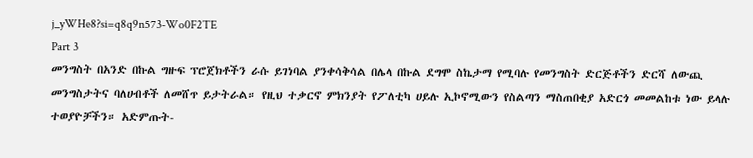j_yWHe8?si=q8q9n573-Wo0F2TE
Part 3
መንግስት በአንድ በኩል ግዙፍ ፕሮጀክቶችን ራሱ ይገነባል ያንቀሳቅሳል በሌላ በኩል ደግሞ ስኬታማ የሚባሉ የመንግስት ድርጅቶችን ድርሻ ለውጪ መንግስታትና ባለሀብቶች ለመሸጥ ይታትራል። የዚህ ተቃርኖ ምክንያት የፖለቲካ ሀይሉ ኢኮኖሚውን የስልጣን ማስጠበቂያ አድርጎ መመልከቱ ነው ይላሉ ተወያዮቻችን። አድምጡት-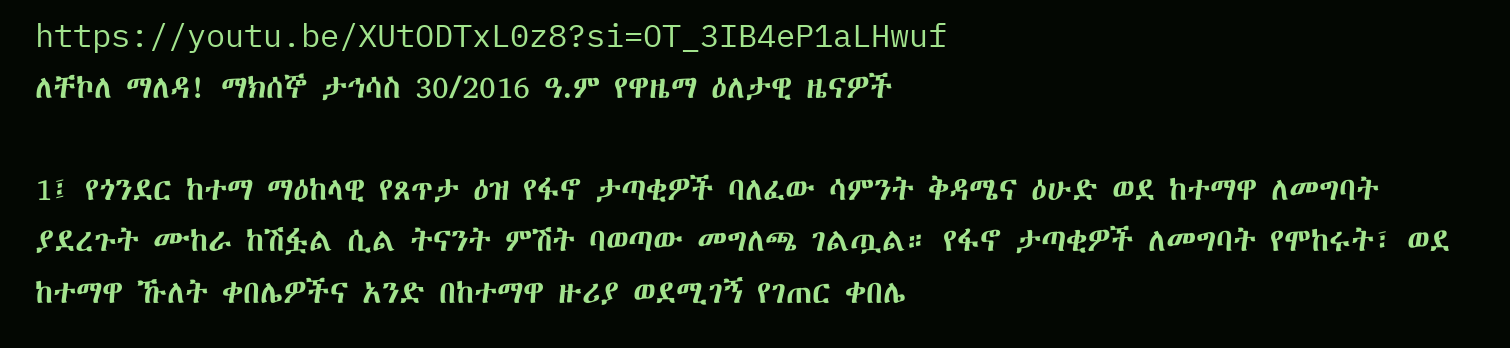https://youtu.be/XUtODTxL0z8?si=OT_3IB4eP1aLHwuf
ለቸኮለ ማለዳ! ማክሰኞ ታኅሳስ 30/2016 ዓ.ም የዋዜማ ዕለታዊ ዜናዎች

1፤ የጎንደር ከተማ ማዕከላዊ የጸጥታ ዕዝ የፋኖ ታጣቂዎች ባለፈው ሳምንት ቅዳሜና ዕሁድ ወደ ከተማዋ ለመግባት ያደረጉት ሙከራ ከሽፏል ሲል ትናንት ምሽት ባወጣው መግለጫ ገልጧል። የፋኖ ታጣቂዎች ለመግባት የሞከሩት፣ ወደ ከተማዋ ኹለት ቀበሌዎችና አንድ በከተማዋ ዙሪያ ወደሚገኝ የገጠር ቀበሌ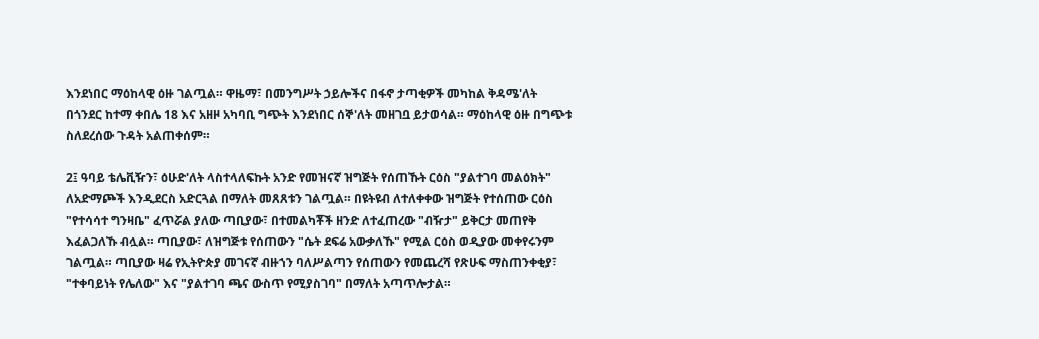እንደነበር ማዕከላዊ ዕዙ ገልጧል። ዋዜማ፣ በመንግሥት ኃይሎችና በፋኖ ታጣቂዎች መካከል ቅዳሜ'ለት በጎንደር ከተማ ቀበሌ 18 እና አዘዞ አካባቢ ግጭት እንደነበር ሰኞ'ለት መዘገቧ ይታወሳል። ማዕከላዊ ዕዙ በግጭቱ ስለደረሰው ጉዳት አልጠቀሰም።

2፤ ዓባይ ቴሌቪዥን፣ ዕሁድ'ለት ላስተላለፍኩት አንድ የመዝናኛ ዝግጅት የሰጠኹት ርዕስ "ያልተገባ መልዕክት" ለአድማጮች እንዲደርስ አድርጓል በማለት መጸጸቱን ገልጧል። በዩትዩብ ለተለቀቀው ዝግጅት የተሰጠው ርዕስ "የተሳሳተ ግንዛቤ" ፈጥሯል ያለው ጣቢያው፣ በተመልካቾች ዘንድ ለተፈጠረው "ብዥታ" ይቅርታ መጠየቅ እፈልጋለኹ ብሏል። ጣቢያው፣ ለዝግጅቱ የሰጠውን "ሴት ደፍሬ አውቃለኹ" የሚል ርዕስ ወዲያው መቀየሩንም ገልጧል። ጣቢያው ዛሬ የኢትዮጵያ መገናኛ ብዙኀን ባለሥልጣን የሰጠውን የመጨረሻ የጽሁፍ ማስጠንቀቂያ፣ "ተቀባይነት የሌለው" እና "ያልተገባ ጫና ውስጥ የሚያስገባ" በማለት አጣጥሎታል።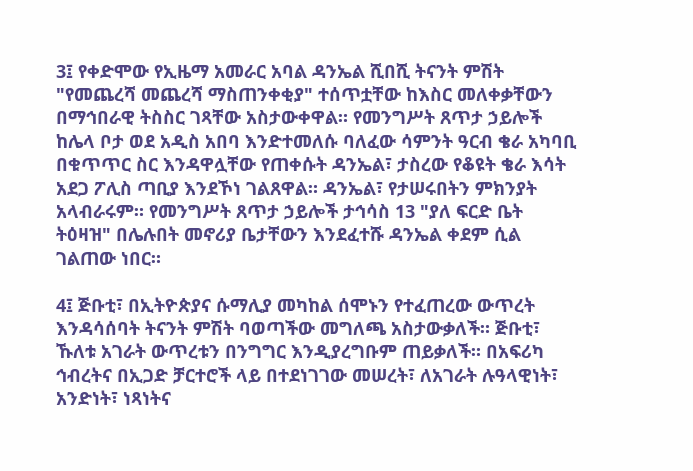3፤ የቀድሞው የኢዜማ አመራር አባል ዳንኤል ሺበሺ ትናንት ምሽት "የመጨረሻ መጨረሻ ማስጠንቀቂያ" ተሰጥቷቸው ከእስር መለቀቃቸውን በማኅበራዊ ትስስር ገጻቸው አስታውቀዋል። የመንግሥት ጸጥታ ኃይሎች ከሌላ ቦታ ወደ አዲስ አበባ እንድተመለሱ ባለፈው ሳምንት ዓርብ ቄራ አካባቢ በቁጥጥር ስር እንዳዋሏቸው የጠቀሱት ዳንኤል፣ ታስረው የቆዩት ቄራ እሳት አደጋ ፖሊስ ጣቢያ እንደኾነ ገልጸዋል። ዳንኤል፣ የታሠሩበትን ምክንያት አላብራሩም። የመንግሥት ጸጥታ ኃይሎች ታኅሳስ 13 "ያለ ፍርድ ቤት ትዕዛዝ" በሌሉበት መኖሪያ ቤታቸውን እንደፈተሹ ዳንኤል ቀደም ሲል ገልጠው ነበር።

4፤ ጅቡቲ፣ በኢትዮጵያና ሱማሊያ መካከል ሰሞኑን የተፈጠረው ውጥረት እንዳሳሰባት ትናንት ምሽት ባወጣችው መግለጫ አስታውቃለች። ጅቡቲ፣ ኹለቱ አገራት ውጥረቱን በንግግር እንዲያረግቡም ጠይቃለች። በአፍሪካ ኅብረትና በኢጋድ ቻርተሮች ላይ በተደነገገው መሠረት፣ ለአገራት ሉዓላዊነት፣ አንድነት፣ ነጻነትና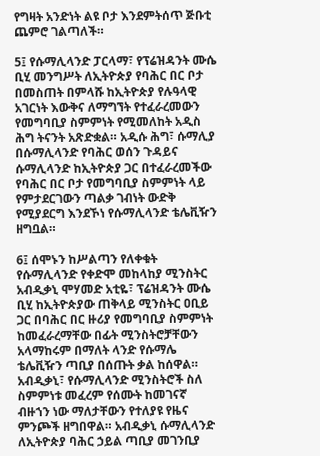የግዛት አንድነት ልዩ ቦታ እንደምትሰጥ ጅቡቲ ጨምሮ ገልጣለች።

5፤ የሱማሊላንድ ፓርላማ፣ የፕሬዝዳንት ሙሴ ቢሂ መንግሥት ለኢትዮጵያ የባሕር በር ቦታ በመስጠት በምላሹ ከኢትዮጵያ የሉዓላዊ አገርነት እውቅና ለማግኘት የተፈራረመውን የመግባቢያ ስምምነት የሚመለከት አዲስ ሕግ ትናንት አጽድቋል። አዲሱ ሕግ፣ ሱማሊያ በሱማሊላንድ የባሕር ወሰን ጉዳይና ሱማሊላንድ ከኢትዮጵያ ጋር በተፈራረመችው የባሕር በር ቦታ የመግባቢያ ስምምነት ላይ የምታደርገውን ጣልቃ ገብነት ውድቅ የሚያደርግ እንደኾነ የሱማሊላንድ ቴሌቪዥን ዘግቧል።

6፤ ሰሞኑን ከሥልጣን የለቀቁት የሱማሊላንድ የቀድሞ መከላከያ ሚንስትር አብዲቃኒ ሞሃመድ አቲዬ፣ ፕሬዝዳንት ሙሴ ቢሂ ከኢትዮጵያው ጠቅላይ ሚንስትር ዐቢይ ጋር በባሕር በር ዙሪያ የመግባቢያ ስምምነት ከመፈራረማቸው በፊት ሚንስትሮቻቸውን አላማከሩም በማለት ላንድ የሱማሌ ቴሌቪዥን ጣቢያ በሰጡት ቃል ከሰዋል። አብዲቃኒ፣ የሱማሊላንድ ሚንስትሮች ስለ ስምምነቱ መፈረም የሰሙት ከመገናኛ ብዙኀን ነው ማለታቸውን የተለያዩ የዜና ምንጮች ዘግበዋል። አብዲቃኒ ሱማሊላንድ ለኢትዮጵያ ባሕር ኃይል ጣቢያ መገንቢያ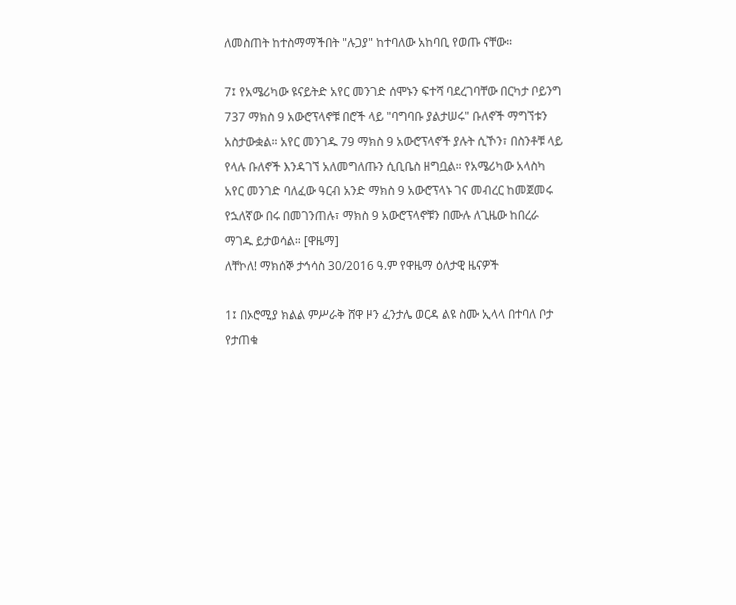ለመስጠት ከተስማማችበት "ሉጋያ" ከተባለው አከባቢ የወጡ ናቸው።

7፤ የአሜሪካው ዩናይትድ አየር መንገድ ሰሞኑን ፍተሻ ባደረገባቸው በርካታ ቦይንግ 737 ማክስ 9 አውሮፕላኖቹ በሮች ላይ "ባግባቡ ያልታሠሩ" ቡለኖች ማግኘቱን አስታውቋል። አየር መንገዱ 79 ማክስ 9 አውሮፕላኖች ያሉት ሲኾን፣ በስንቶቹ ላይ የላሉ ቡለኖች እንዳገኘ አለመግለጡን ሲቢቤስ ዘግቧል። የአሜሪካው አላስካ አየር መንገድ ባለፈው ዓርብ አንድ ማክስ 9 አውሮፕላኑ ገና መብረር ከመጀመሩ የኋለኛው በሩ በመገንጠሉ፣ ማክስ 9 አውሮፕላኖቹን በሙሉ ለጊዜው ከበረራ ማገዱ ይታወሳል። [ዋዜማ]
ለቸኮለ! ማክሰኞ ታኅሳስ 30/2016 ዓ.ም የዋዜማ ዕለታዊ ዜናዎች

1፤ በኦሮሚያ ክልል ምሥራቅ ሸዋ ዞን ፈንታሌ ወርዳ ልዩ ስሙ ኢላላ በተባለ ቦታ የታጠቁ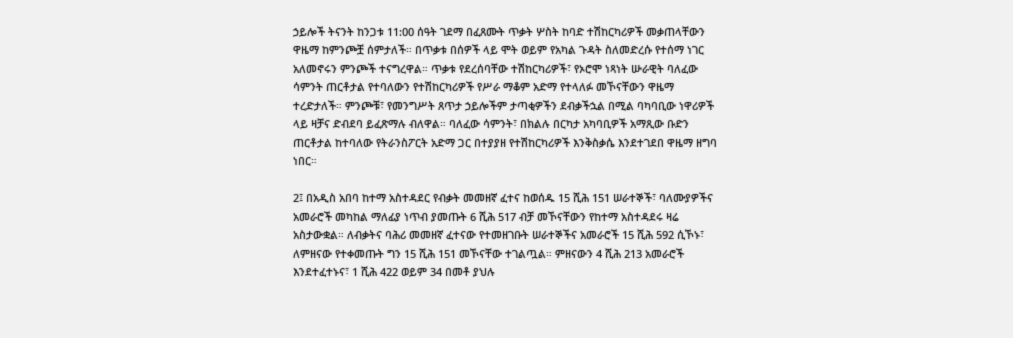ኃይሎች ትናንት ከንጋቱ 11:00 ሰዓት ገደማ በፈጸሙት ጥቃት ሦስት ከባድ ተሽከርካሪዎች መቃጠላቸውን ዋዜማ ከምንጮቿ ሰምታለች። በጥቃቱ በሰዎች ላይ ሞት ወይም የአካል ጉዳት ስለመድረሱ የተሰማ ነገር አለመኖሩን ምንጮች ተናግረዋል። ጥቃቱ የደረሰባቸው ተሽከርካሪዎች፣ የኦሮሞ ነጻነት ሡራዊት ባለፈው ሳምንት ጠርቶታል የተባለውን የተሽከርካሪዎች የሥራ ማቆም አድማ የተላለፉ መኾናቸውን ዋዜማ ተረድታለች። ምንጮቹ፣ የመንግሥት ጸጥታ ኃይሎችም ታጣቂዎችን ደብቃችኋል በሚል ባካባቢው ነዋሪዎች ላይ ዛቻና ድብደባ ይፈጽማሉ ብለዋል። ባለፈው ሳምንት፣ በክልሉ በርካታ አካባቢዎች አማጺው ቡድን ጠርቶታል ከተባለው የትራንስፖርት አድማ ጋር በተያያዘ የተሽከርካሪዎች እንቅስቃሴ እንደተገደበ ዋዜማ ዘግባ ነበር።

2፤ በአዲስ አበባ ከተማ አስተዳደር የብቃት መመዘኛ ፈተና ከወሰዱ 15 ሺሕ 151 ሠራተኞች፣ ባለሙያዎችና አመራሮች መካከል ማለፊያ ነጥብ ያመጡት 6 ሺሕ 517 ብቻ መኾናቸውን የከተማ አስተዳደሩ ዛሬ አስታውቋል። ለብቃትና ባሕሪ መመዘኛ ፈተናው የተመዘገቡት ሠራተኞችና አመራሮች 15 ሺሕ 592 ሲኾኑ፣ ለምዘናው የተቀመጡት ግን 15 ሺሕ 151 መኾናቸው ተገልጧል። ምዘናውን 4 ሺሕ 213 አመራሮች እንደተፈተኑና፣ 1 ሺሕ 422 ወይም 34 በመቶ ያህሉ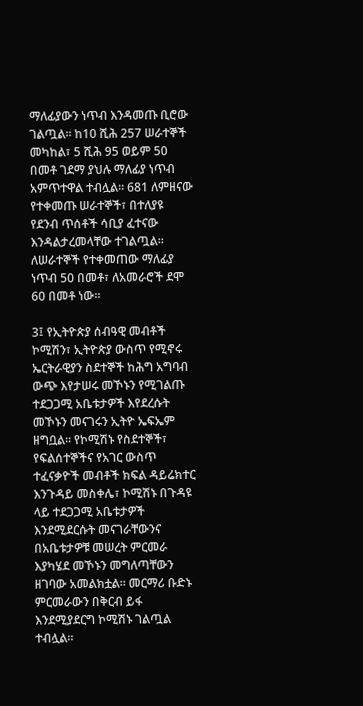ማለፊያውን ነጥብ እንዳመጡ ቢሮው ገልጧል። ከ10 ሺሕ 257 ሠራተኞች መካከል፣ 5 ሺሕ 95 ወይም 50 በመቶ ገደማ ያህሉ ማለፊያ ነጥብ አምጥተዋል ተብሏል። 681 ለምዘናው የተቀመጡ ሠራተኞች፣ በተለያዩ የደንብ ጥሰቶች ሳቢያ ፈተናው እንዳልታረመላቸው ተገልጧል። ለሠራተኞች የተቀመጠው ማለፊያ ነጥብ 50 በመቶ፣ ለአመራሮች ደሞ 60 በመቶ ነው።

3፤ የኢትዮጵያ ሰብዓዊ መብቶች ኮሚሽን፣ ኢትዮጵያ ውስጥ የሚኖሩ ኤርትራዊያን ስደተኞች ከሕግ አግባብ ውጭ እየታሠሩ መኾኑን የሚገልጡ ተደጋጋሚ አቤቱታዎች እየደረሱት መኾኑን መናገሩን ኢትዮ ኤፍኤም ዘግቧል። የኮሚሽኑ የስደተኞች፣ የፍልሰተኞችና የአገር ውስጥ ተፈናቃዮች መብቶች ክፍል ዳይሬክተር እንጉዳይ መስቀሌ፣ ኮሚሽኑ በጉዳዩ ላይ ተደጋጋሚ አቤቱታዎች እንደሚደርሱት መናገራቸውንና በአቤቱታዎቹ መሠረት ምርመራ እያካሄደ መኾኑን መግለጣቸውን ዘገባው አመልክቷል። መርማሪ ቡድኑ ምርመራውን በቅርብ ይፋ እንደሚያደርግ ኮሚሽኑ ገልጧል ተብሏል።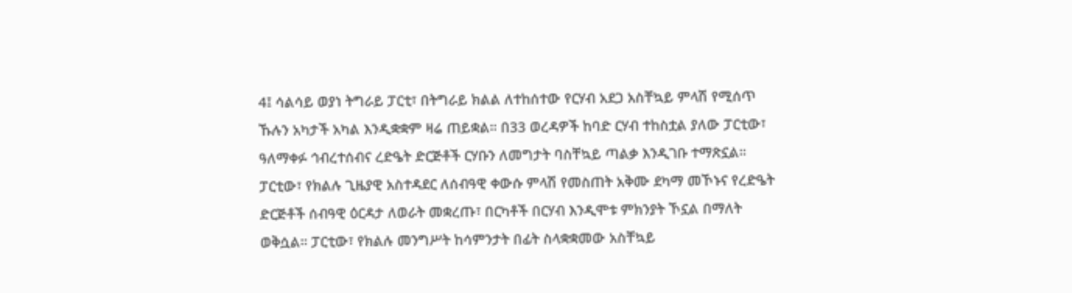4፤ ሳልሳይ ወያነ ትግራይ ፓርቲ፣ በትግራይ ክልል ለተከሰተው የርሃብ አደጋ አስቸኳይ ምላሽ የሚሰጥ ኹሉን አካታች አካል እንዲቋቋም ዛሬ ጠይቋል። በ33 ወረዳዎች ከባድ ርሃብ ተከስቷል ያለው ፓርቲው፣ ዓለማቀፉ ኅብረተሰብና ረድዔት ድርጅቶች ርሃቡን ለመግታት ባስቸኳይ ጣልቃ እንዲገቡ ተማጽኗል። ፓርቲው፣ የክልሉ ጊዜያዊ አስተዳደር ለሰብዓዊ ቀውሱ ምላሽ የመስጠት አቅሙ ደካማ መኾኑና የረድዔት ድርጅቶች ሰብዓዊ ዕርዳታ ለወራት መቋረጡ፣ በርካቶች በርሃብ እንዲሞቱ ምክንያት ኾኗል በማለት ወቅሷል። ፓርቲው፣ የክልሉ መንግሥት ከሳምንታት በፊት ስላቋቋመው አስቸኳይ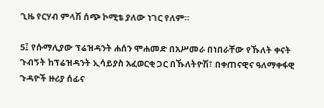ጊዜ የርሃብ ምላሽ ሰጭ ኮሚቴ ያለው ነገር የለም።

5፤ የሱማሊያው ፕሬዝዳንት ሐሰን ሞሐመድ በአሥመራ በነበራቸው የኹለት ቀናት ጉብኝት ከፕሬዝዳንት ኢሳይያስ አፈወርቂ ጋር በኹለትዮሽ፣ በቀጠናዊና ዓለማቀፋዊ ጉዳዮች ዙሪያ ሰፊና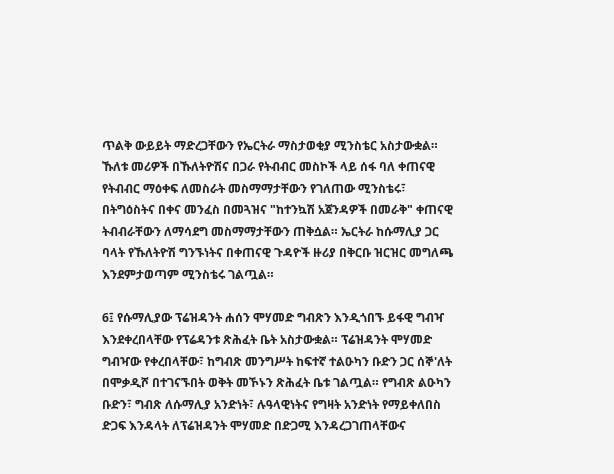ጥልቅ ውይይት ማድረጋቸውን የኤርትራ ማስታወቂያ ሚንስቴር አስታውቋል። ኹለቱ መሪዎች በኹለትዮሽና በጋራ የትብብር መስኮች ላይ ሰፋ ባለ ቀጠናዊ የትብብር ማዕቀፍ ለመስራት መስማማታቸውን የገለጠው ሚንስቴሩ፣ በትግዕስትና በቀና መንፈስ በመጓዝና "ከተንኳሽ አጀንዳዎች በመራቅ" ቀጠናዊ ትብብራቸውን ለማሳደግ መስማማታቸውን ጠቅሷል። ኤርትራ ከሱማሊያ ጋር ባላት የኹለትዮሽ ግንኙነትና በቀጠናዊ ጉዳዮች ዙሪያ በቅርቡ ዝርዝር መግለጫ እንደምታወጣም ሚንስቴሩ ገልጧል።

6፤ የሱማሊያው ፕሬዝዳንት ሐሰን ሞሃመድ ግብጽን እንዲጎበኙ ይፋዊ ግብዣ እንደቀረበላቸው የፕሬዳንቱ ጽሕፈት ቤት አስታውቋል። ፕሬዝዳንት ሞሃመድ ግብዣው የቀረበላቸው፣ ከግብጽ መንግሥት ከፍተኛ ተልዑካን ቡድን ጋር ሰኞ'ለት በሞቃዲሾ በተገናኙበት ወቅት መኾኑን ጽሕፈት ቤቱ ገልጧል። የግብጽ ልዑካን ቡድን፣ ግብጽ ለሱማሊያ አንድነት፣ ሉዓላዊነትና የግዛት አንድነት የማይቀለበስ ድጋፍ እንዳላት ለፕሬዝዳንት ሞሃመድ በድጋሚ እንዳረጋገጠላቸውና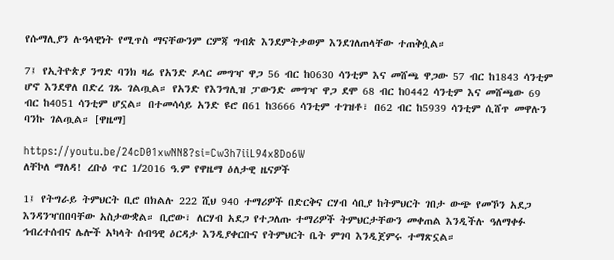የሱማሊያን ሉዓላዊነት የሚጥስ ማናቸውንም ርምጃ ግብጵ እንደምትቃወም እንደገለጠላቸው ተጠቅሷል።

7፤ የኢትዮጵያ ንግድ ባንክ ዛሬ የአንድ ዶላር መግዣ ዋጋ 56 ብር ከ0630 ሳንቲም እና መሸጫ ዋጋው 57 ብር ከ1843 ሳንቲም ሆኖ እንደዋለ በድረ ገጹ ገልጧል። የአንድ የእንግሊዝ ፓውንድ መግዣ ዋጋ ደሞ 68 ብር ከ0442 ሳንቲም እና መሸጫው 69 ብር ከ4051 ሳንቲም ሆኗል። በተመሳሳይ አንድ ዩሮ በ61 ከ3666 ሳንቲም ተገዝቶ፣ በ62 ብር ከ5939 ሳንቲም ሲሸጥ መዋሉን ባንኩ ገልጧል። [ዋዜማ]

https://youtu.be/24cD01xwNN8?si=Cw3h7iiL94x8Do6W
ለቸኮለ ማለዳ! ረቡዕ ጥር 1/2016 ዓ.ም የዋዜማ ዕለታዊ ዜናዎች

1፤ የትግራይ ትምህርት ቢሮ በክልሉ 222 ሺህ 940 ተማሪዎች በድርቅና ርሃብ ሳቢያ ከትምህርት ገበታ ውጭ የመኾን አደጋ እንዳንዣበበባቸው አስታውቋል። ቢሮው፣ ለርሃብ አደጋ የተጋለጡ ተማሪዎች ትምህርታቸውን መቀጠል እንዲችሉ ዓለማቀፉ ኅብረተሰብና ሌሎች አካላት ሰብዓዊ ዕርዳታ እንዲያቀርቡና የትምህርት ቤት ምገባ እንዲጀምሩ ተማጽኗል።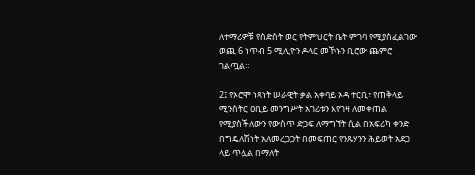ለተማሪዎቹ የስድስት ወር የትምህርት ቤት ምገባ የሚያስፈልገው ወጪ 6 ነጥብ 5 ሚሊዮን ዶላር መኾኑን ቢሮው ጨምሮ ገልጧል።

2፤ የኦሮሞ ነጻነት ሠራዊት ቃል አቀባይ ኦዳ ተርቢ፣ የጠቅላይ ሚንስትር ዐቢይ መንግሥት አገሪቱን እየገዛ ለመቀጠል የሚያስችለውን የውስጥ ድጋፍ ለማግኘት ሲል በአፍሪካ ቀንድ በግዴለሽነት አለመረጋጋት በመፍጠር የንጹሃንን ሕይወት አደጋ ላይ ጥሏል በማለት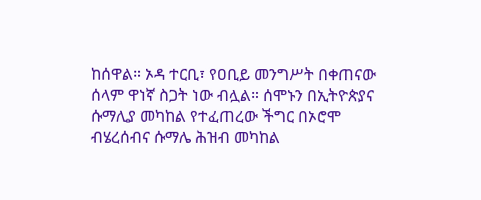ከሰዋል። ኦዳ ተርቢ፣ የዐቢይ መንግሥት በቀጠናው ሰላም ዋነኛ ስጋት ነው ብሏል። ሰሞኑን በኢትዮጵያና ሱማሊያ መካከል የተፈጠረው ችግር በኦሮሞ ብሄረሰብና ሱማሌ ሕዝብ መካከል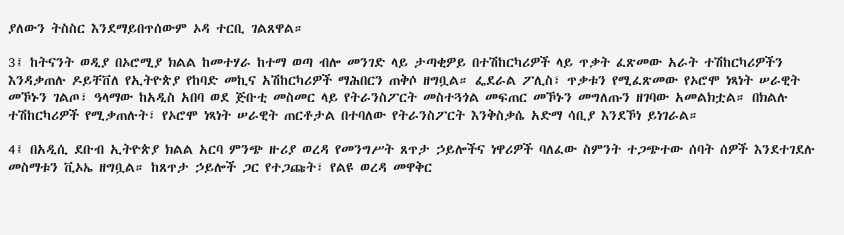ያለውን ትስስር እንደማይበጥሰውም ኦዳ ተርቢ ገልጸዋል።

3፤ ከትናንት ወዲያ በኦሮሚያ ክልል ከመተሃራ ከተማ ወጣ ብሎ መንገድ ላይ ታጣቂዎይ በተሽከርካሪዎች ላይ ጥቃት ፈጽመው አራት ተሽከርካሪዎችን እንዳቃጠሉ ዶይቸቨለ የኢትዮጵያ የከባድ መኪና አሽከርካሪዎች ማሕበርን ጠቅሶ ዘግቧል። ፌደራል ፖሊስ፣ ጥቃቱን የሚፈጽመው የኦሮሞ ነጻነት ሠራዊት መኾኑን ገልጦ፣ ዓላማው ከአዲስ አበባ ወደ ጅቡቲ መስመር ላይ የትራንስፖርት መስተጓጎል መፍጠር መኾኑን መግለጡን ዘገባው አመልክቷል። በክልሉ ተሽከርካሪዎች የሚቃጠሉት፣ የኦሮሞ ነጻነት ሠራዊት ጠርቶታል በተባለው የትራንስፖርት እንቅስቃሴ አድማ ሳቢያ እንደኾነ ይነገራል።

4፤ በአዲሲ ደቡብ ኢትዮጵያ ክልል አርባ ምንጭ ዙሪያ ወረዳ የመንግሥት ጸጥታ ኃይሎችና ነዋሪዎች ባለፈው ስምንት ተጋጭተው ሰባት ሰዎች እንደተገደሉ መስማቱን ቪኦኤ ዘግቧል። ከጸጥታ ኃይሎች ጋር የተጋጩት፣ የልዩ ወረዳ መዋቅር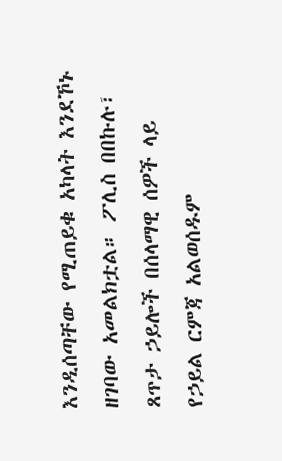እንዲሰጣቸው የሚጠይቁ አካላት እንደኾኑ ዘገባው አመልክቷል። ፖሊስ በበኩሉ፣ ጸጥታ ኃይሎች በሰላማዊ ሰዎች ላይ የኃይል ርምጃ አልወሰዱም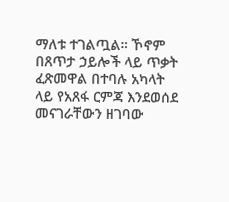ማለቱ ተገልጧል። ኾኖም በጸጥታ ኃይሎች ላይ ጥቃት ፈጽመዋል በተባሉ አካላት ላይ የአጸፋ ርምጃ እንደወሰደ መናገራቸውን ዘገባው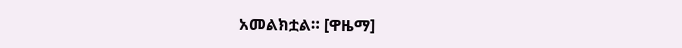አመልክቷል። [ዋዜማ]